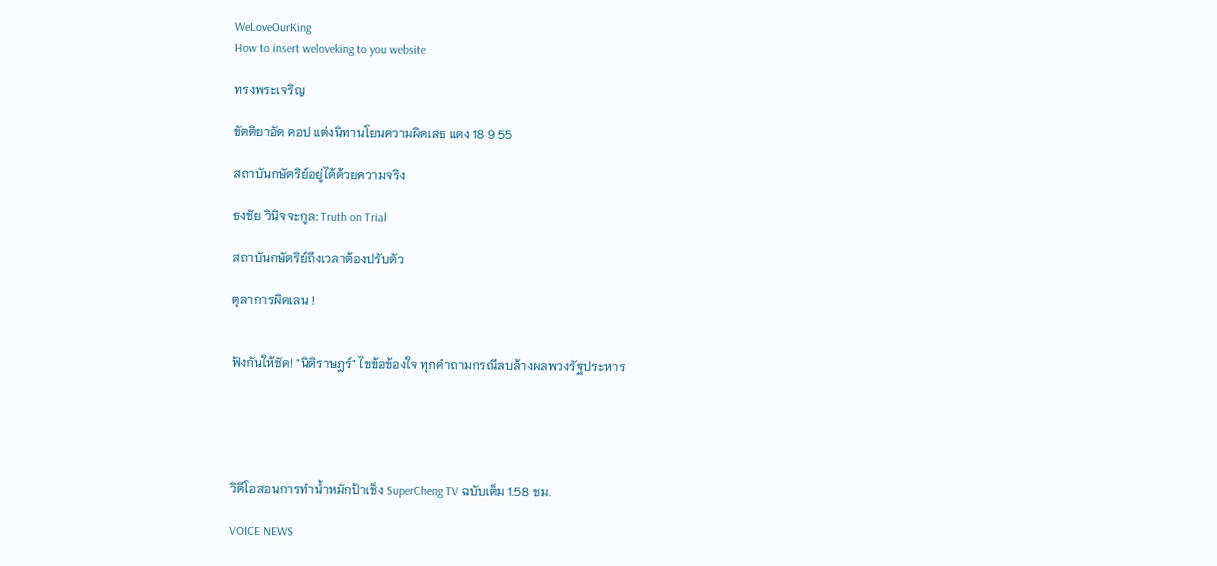WeLoveOurKing
How to insert weloveking to you website

ทรงพระเจริญ

ขัตติยาอัด คอป แต่งนิทานโยนความผิดเสธ แดง 18 9 55

สถาบันกษัตริย์อยู่ได้ด้วยความจริง

ธงชัย วินิจจะกูล: Truth on Trial

สถาบันกษัตริย์ถึงเวลาต้องปรับตัว

ตุลาการผิดเลน !


ฟังกันให้ชัด! "นิติราษฎร์" ไขข้อข้องใจ ทุกคำถามกรณีลบล้างผลพวงรัฐประหาร





วิดีโอสอนการทำน้ำหมักป้าเช็ง SuperCheng TV ฉบับเต็ม 1.58 ชม.

VOICE NEWS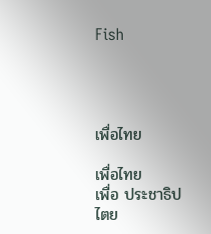Fish




เพื่อไทย

เพื่อไทย
เพื่อ ประชาธิปไตย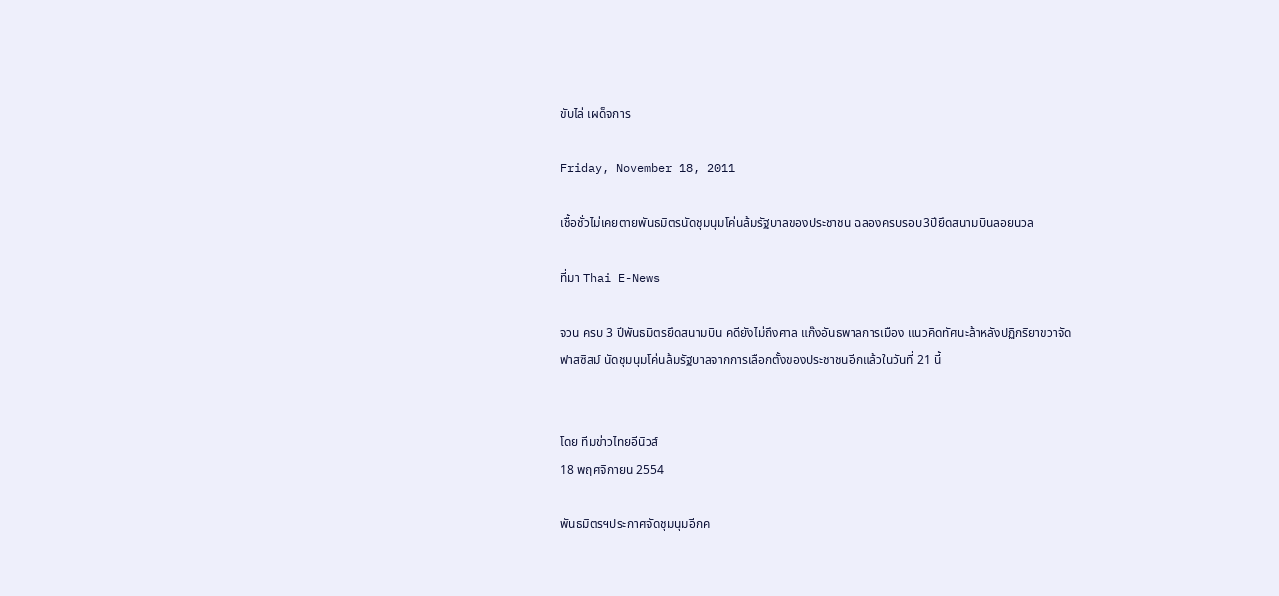ขับไล่ เผด็จการ

Friday, November 18, 2011

เชื้อชั่วไม่เคยตายพันธมิตรนัดชุมนุมโค่นล้มรัฐบาลของประชาชน ฉลองครบรอบ3ปียึดสนามบินลอยนวล

ที่มา Thai E-News

จวน ครบ 3 ปีพันธมิตรยึดสนามบิน คดียังไม่ถึงศาล แก๊งอันธพาลการเมือง แนวคิดทัศนะล้าหลังปฏิกริยาขวาจัดฟาสซิสม์ นัดชุมนุมโค่นล้มรัฐบาลจากการเลือกตั้งของประชาชนอีกแล้วในวันที่ 21 นี้


โดย ทีมข่าวไทยอีนิวส์
18 พฤศจิกายน 2554

พันธมิตรฯประกาศจัดชุมนุมอีกค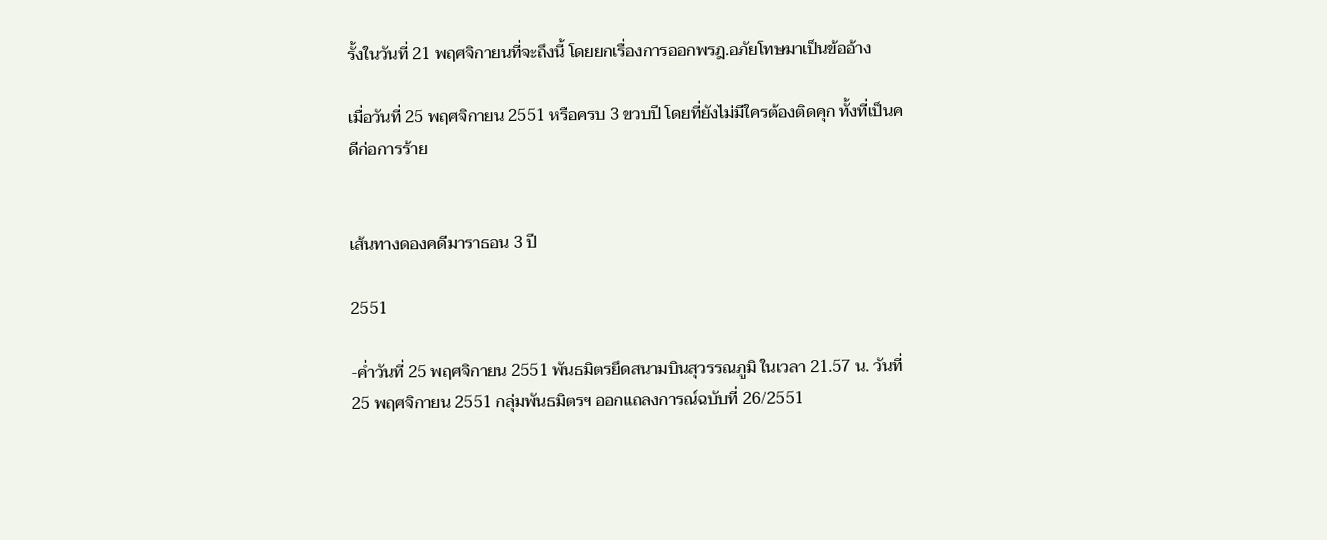รั้งในวันที่ 21 พฤศจิกายนที่จะถึงนี้ โดยยกเรื่องการออกพรฎ.อภัยโทษมาเป็นข้ออ้าง

เมื่อวันที่ 25 พฤศจิกายน 2551 หรือครบ 3 ขวบปี โดยที่ยังไม่มีใครต้องติดคุก ทั้งที่เป็นคดีก่อการร้าย


เส้นทางดองคดีมาราธอน 3 ปี

2551

-ค่ำวันที่ 25 พฤศจิกายน 2551 พันธมิตรยึดสนามบินสุวรรณภูมิ ในเวลา 21.57 น. วันที่ 25 พฤศจิกายน 2551 กลุ่มพันธมิตรฯ ออกแถลงการณ์ฉบับที่ 26/2551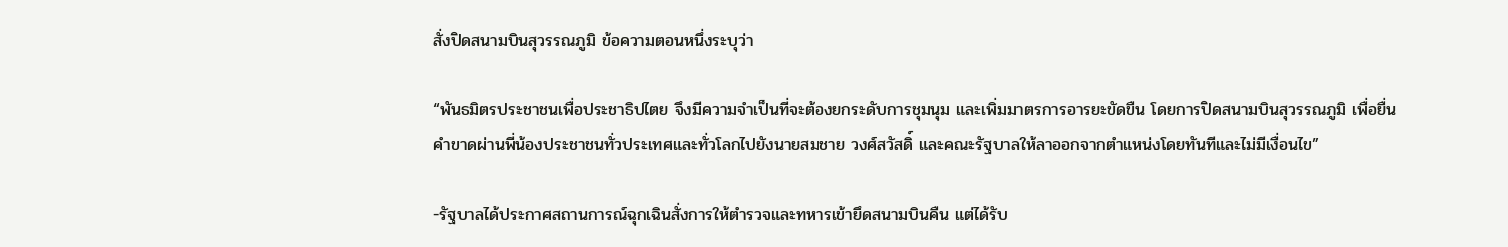สั่งปิดสนามบินสุวรรณภูมิ ข้อความตอนหนึ่งระบุว่า

“พันธมิตรประชาชนเพื่อประชาธิปไตย จึงมีความจำเป็นที่จะต้องยกระดับการชุมนุม และเพิ่มมาตรการอารยะขัดขืน โดยการปิดสนามบินสุวรรณภูมิ เพื่อยื่นคำขาดผ่านพี่น้องประชาชนทั่วประเทศและทั่วโลกไปยังนายสมชาย วงศ์สวัสดิ์ และคณะรัฐบาลให้ลาออกจากตำแหน่งโดยทันทีและไม่มีเงื่อนไข”

-รัฐบาลได้ประกาศสถานการณ์ฉุกเฉินสั่งการให้ตำรวจและทหารเข้ายึดสนามบินคืน แต่ได้รับ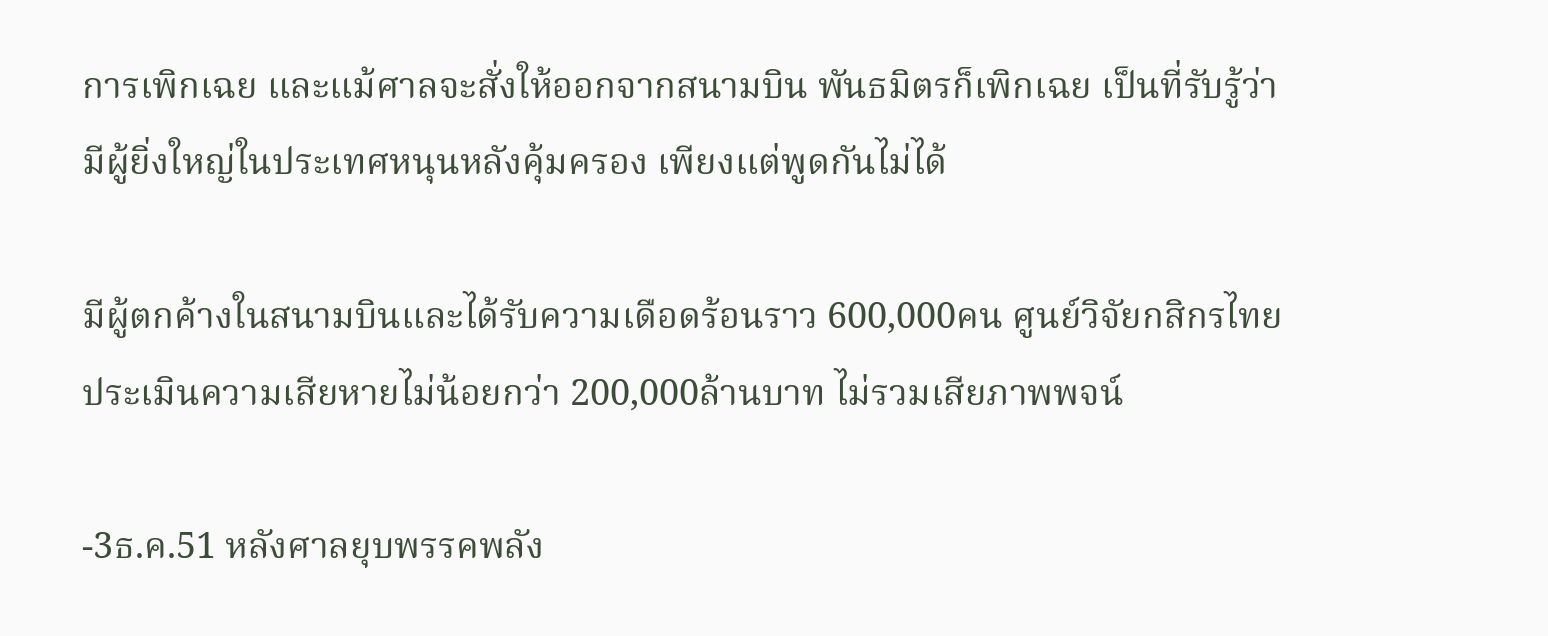การเพิกเฉย และแม้ศาลจะสั่งให้ออกจากสนามบิน พันธมิตรก็เพิกเฉย เป็นที่รับรู้ว่ามีผู้ยิ่งใหญ่ในประเทศหนุนหลังคุ้มครอง เพียงแต่พูดกันไม่ได้

มีผู้ตกค้างในสนามบินและได้รับความเดือดร้อนราว 600,000คน ศูนย์วิจัยกสิกรไทยประเมินความเสียหายไม่น้อยกว่า 200,000ล้านบาท ไม่รวมเสียภาพพจน์

-3ธ.ค.51 หลังศาลยุบพรรคพลัง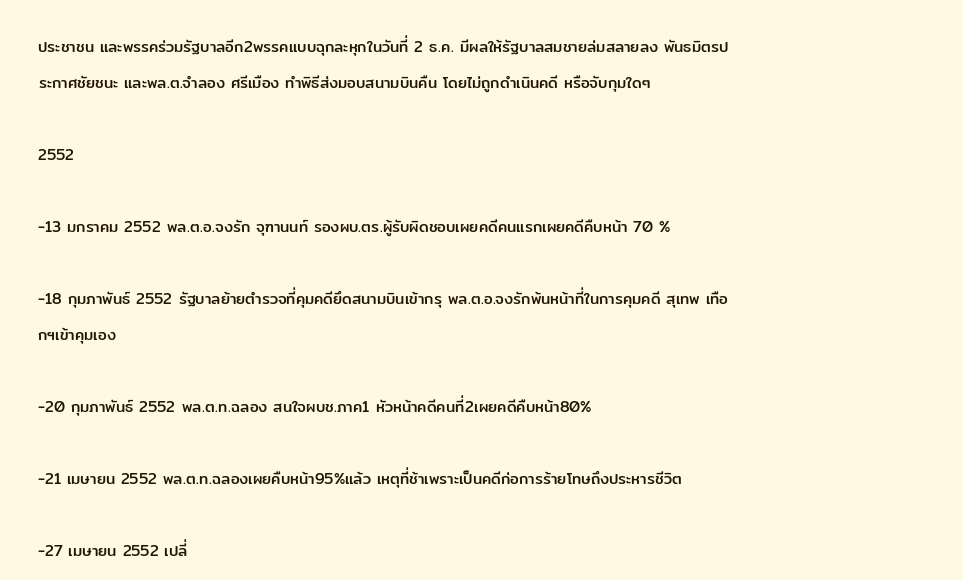ประชาชน และพรรคร่วมรัฐบาลอีก2พรรคแบบฉุกละหุกในวันที่ 2 ธ.ค. มีผลให้รัฐบาลสมชายล่มสลายลง พันธมิตรประกาศชัยชนะ และพล.ต.จำลอง ศรีเมือง ทำพิธีส่งมอบสนามบินคืน โดยไม่ถูกดำเนินคดี หรือจับกุมใดๆ

2552

-13 มกราคม 2552 พล.ต.อ.จงรัก จุฑานนท์ รองผบ.ตร.ผู้รับผิดชอบเผยคดีคนแรกเผยคดีคืบหน้า 70 %

-18 กุมภาพันธ์ 2552 รัฐบาลย้ายตำรวจที่คุมคดียึดสนามบินเข้ากรุ พล.ต.อ.จงรักพ้นหน้าที่ในการคุมคดี สุเทพ เทือกฯเข้าคุมเอง

-20 กุมภาพันธ์ 2552 พล.ต.ท.ฉลอง สนใจผบช.ภาค1 หัวหน้าคดีคนที่2เผยคดีคืบหน้า80%

-21 เมษายน 2552 พล.ต.ท.ฉลองเผยคืบหน้า95%แล้ว เหตุที่ช้าเพราะเป็นคดีก่อการร้ายโทษถึงประหารชีวิต

-27 เมษายน 2552 เปลี่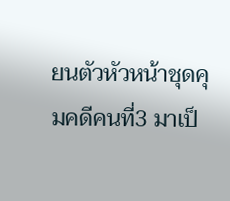ยนตัวหัวหน้าชุดคุมคดีคนที่3 มาเป็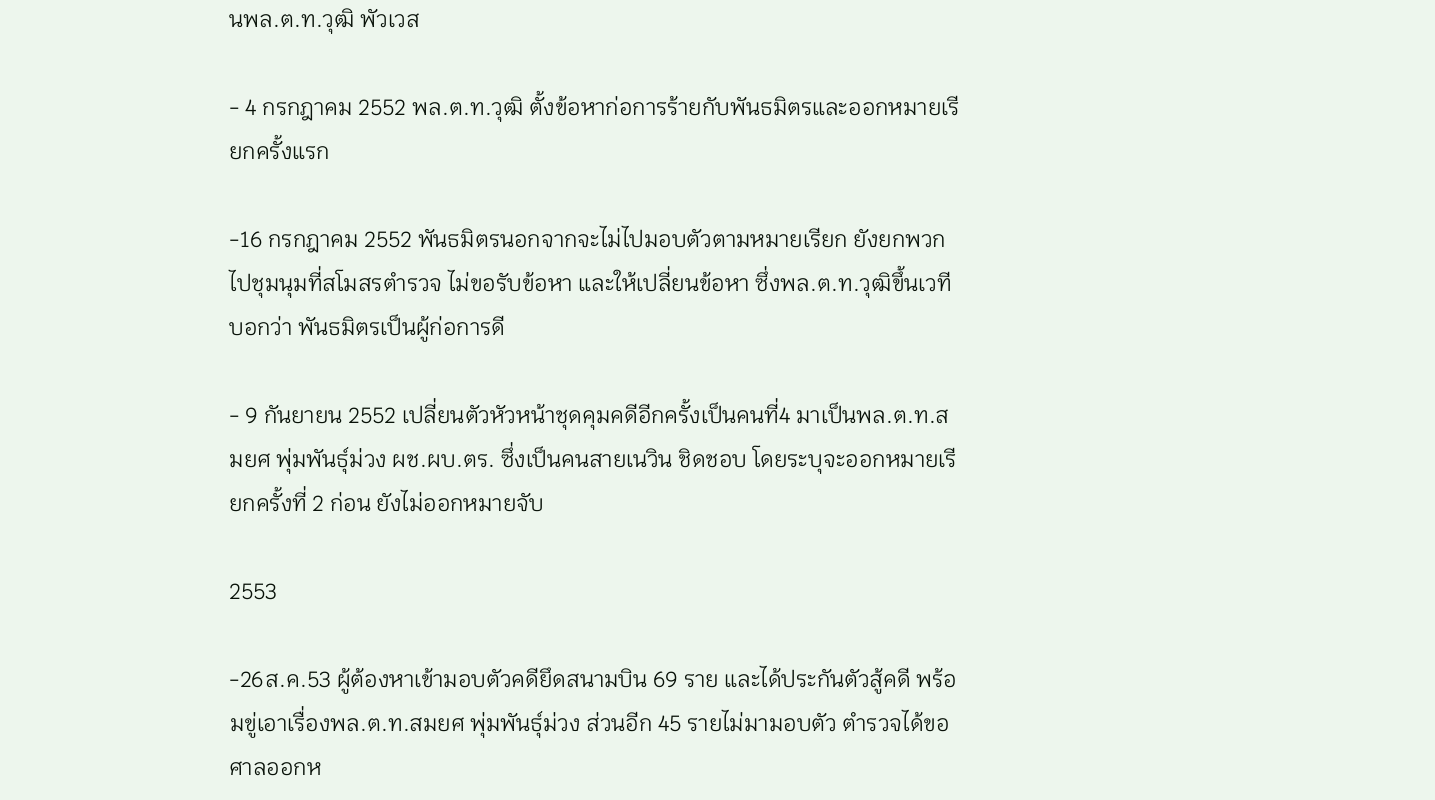นพล.ต.ท.วุฒิ พัวเวส

- 4 กรกฎาคม 2552 พล.ต.ท.วุฒิ ตั้งข้อหาก่อการร้ายกับพันธมิตรและออกหมายเรียกครั้งแรก

-16 กรกฎาคม 2552 พันธมิตรนอกจากจะไม่ไปมอบตัวตามหมายเรียก ยังยกพวกไปชุมนุมที่สโมสรตำรวจ ไม่ขอรับข้อหา และให้เปลี่ยนข้อหา ซึ่งพล.ต.ท.วุฒิขึ้นเวทีบอกว่า พันธมิตรเป็นผู้ก่อการดี

- 9 กันยายน 2552 เปลี่ยนตัวหัวหน้าชุดคุมคดีอีกครั้งเป็นคนที่4 มาเป็นพล.ต.ท.สมยศ พุ่มพันธุ์ม่วง ผช.ผบ.ตร. ซึ่งเป็นคนสายเนวิน ชิดชอบ โดยระบุจะออกหมายเรียกครั้งที่ 2 ก่อน ยังไม่ออกหมายจับ

2553

-26ส.ค.53 ผู้ต้องหาเข้ามอบตัวคดียึดสนามบิน 69 ราย และได้ประกันตัวสู้คดี พร้อมขู่เอาเรื่องพล.ต.ท.สมยศ พุ่มพันธุ์ม่วง ส่วนอีก 45 รายไม่มามอบตัว ตำรวจได้ขอศาลออกห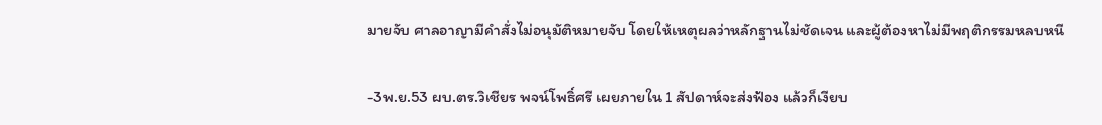มายจับ ศาลอาญามีคำสั่งไม่อนุมัติหมายจับ โดยให้เหตุผลว่าหลักฐานไม่ชัดเจน และผู้ต้องหาไม่มีพฤติกรรมหลบหนี

-3พ.ย.53 ผบ.ตร.วิเชียร พจน์โพธิ์ศรี เผยภายใน 1 สัปดาห์จะส่งฟ้อง แล้วก็เงียบ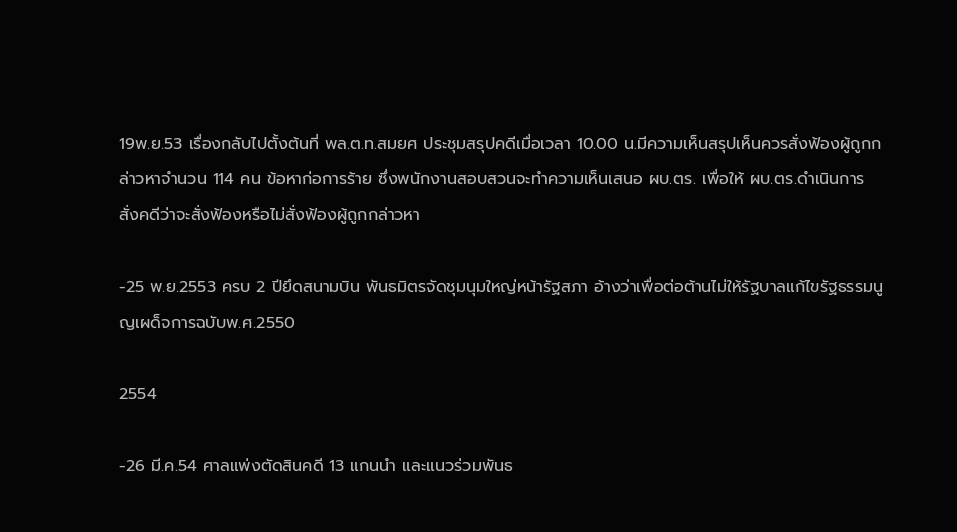19พ.ย.53 เรื่องกลับไปตั้งต้นที่ พล.ต.ท.สมยศ ประชุมสรุปคดีเมื่อเวลา 10.00 น.มีความเห็นสรุปเห็นควรสั่งฟ้องผู้ถูกกล่าวหาจำนวน 114 คน ข้อหาก่อการร้าย ซึ่งพนักงานสอบสวนจะทำความเห็นเสนอ ผบ.ตร. เพื่อให้ ผบ.ตร.ดำเนินการสั่งคดีว่าจะสั่งฟ้องหรือไม่สั่งฟ้องผู้ถูกกล่าวหา

-25 พ.ย.2553 ครบ 2 ปียึดสนามบิน พันธมิตรจัดชุมนุมใหญ่หน้ารัฐสภา อ้างว่าเพื่อต่อต้านไม่ให้รัฐบาลแก้ไขรัฐธรรมนูญเผด็จการฉบับพ.ศ.2550

2554

-26 มี.ค.54 ศาลแพ่งตัดสินคดี 13 แกนนํา และแนวร่วมพันธ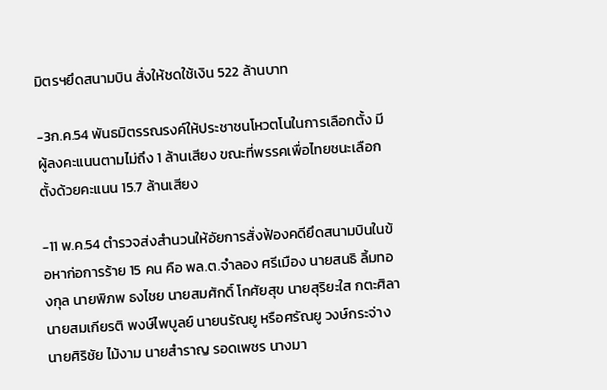มิตรฯยึดสนามบิน สั่งให้ชดใช้เงิน 522 ล้านบาท

-3ก.ค.54 พันธมิตรรณรงค์ให้ประชาชนโหวตโนในการเลือกตั้ง มีผู้ลงคะแนนตามไม่ถึง 1 ล้านเสียง ขณะที่พรรคเพื่อไทยชนะเลือกตั้งด้วยคะแนน 15.7 ล้านเสียง

-11 พ.ค.54 ตำรวจส่งสำนวนให้อัยการสั่งฟ้องคดียึดสนามบินในข้อหาก่อการร้าย 15 คน คือ พล.ต.จำลอง ศรีเมือง นายสนธิ ลิ้มทองกุล นายพิภพ ธงไชย นายสมศักดิ์ โกศัยสุข นายสุริยะใส กตะศิลา นายสมเกียรติ พงษ์ไพบูลย์ นายนรัณยู หรือศรัณยู วงษ์กระจ่าง นายศิริชัย ไม้งาม นายสำราญ รอดเพชร นางมา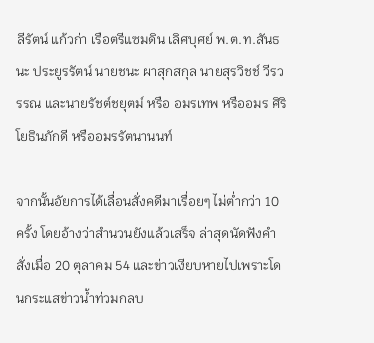ลีรัตน์ แก้วก่า เรือตรีแซมดิน เลิศบุศย์ พ.ต.ท.สันธนะ ประยูรรัตน์ นายชนะ ผาสุกสกุล นายสุรวิชช์ วีรวรรณ และนายรัชต์ชยุตม์ หรือ อมรเทพ หรืออมร ศิริโยธินภักดี หรืออมรรัตนานนท์

จากนั้นอัยการได้เลื่อนสั่งคดีมาเรื่อยๆ ไม่ต่ำกว่า 10 ครั้ง โดยอ้างว่าสำนวนยังแล้วเสร็จ ล่าสุดนัดฟังคำสั่งเมื่อ 20 ตุลาคม 54 และข่าวเงียบหายไปเพราะโดนกระแสข่าวน้ำท่วมกลบ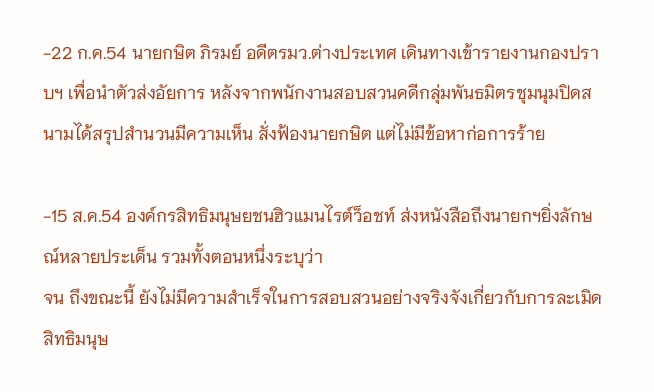-22 ก.ค.54 นายกษิต ภิรมย์ อดีตรมว.ต่างประเทศ เดินทางเข้ารายงานกองปราบฯ เพื่อนำตัวส่งอัยการ หลังจากพนักงานสอบสวนคดีกลุ่มพันธมิตรชุมนุมปิดสนามได้สรุปสำนวนมีความเห็น สั่งฟ้องนายกษิต แต่ไม่มีข้อหาก่อการร้าย

-15 ส.ค.54 องค์กรสิทธิมนุษยชนฮิวแมนไรต์ว็อชท์ ส่งหนังสือถึงนายกฯยิ่งลักษณ์หลายประเด็น รวมทั้งตอนหนึ่งระบุว่า
จน ถึงขณะนี้ ยังไม่มีความสำเร็จในการสอบสวนอย่างจริงจังเกี่ยวกับการละเมิดสิทธิมนุษ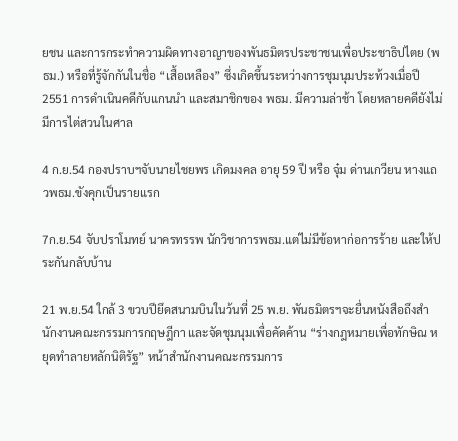ยชน และการกระทำความผิดทางอาญาของพันธมิตรประชาชนเพื่อประชาธิปไตย (พธม.) หรือที่รู้จักกันในชื่อ “เสื้อเหลือง” ซึ่งเกิดขึ้นระหว่างการชุมนุมประท้วงเมื่อปี 2551 การดำเนินคดีกับแกนนำ และสมาชิกของ พธม. มีความล่าช้า โดยหลายคดียังไม่มีการไต่สวนในศาล

4 ก.ย.54 กองปราบฯจับนายไชยพร เกิดมงคล อายุ 59 ปี หรือ จุ๋ม ด่านเกวียน หางแถวพธม.ขังคุกเป็นรายแรก

7ก.ย.54 จับปราโมทย์ นาครทรรพ นักวิชาการพธม.แต่ไม่มีข้อหาก่อการร้าย และให้ประกันกลับบ้าน

21 พ.ย.54 ใกล้ 3 ขวบปียึดสนามบินในว้นที่ 25 พ.ย. พันธมิตรฯจะยื่นหนังสือถึงสำนักงานคณะกรรมการกฤษฎีกา และจัดชุมนุมเพื่อคัดค้าน “ร่างกฎหมายเพื่อทักษิณ หยุดทำลายหลักนิติรัฐ” หน้าสำนักงานคณะกรรมการ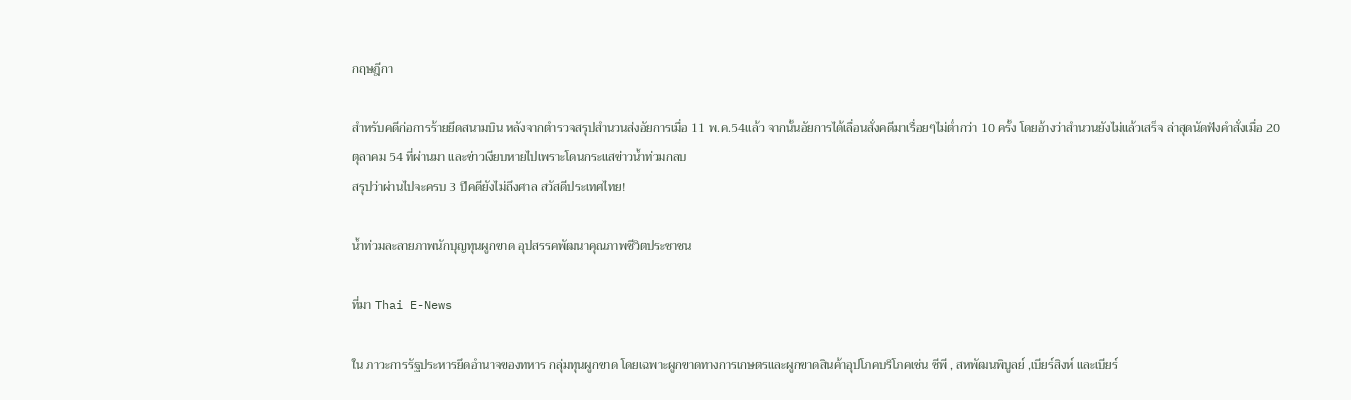กฤษฎีกา

สำหรับคดีก่อการร้ายยึดสนามบิน หลังจากตำรวจสรุปสำนวนส่งอัยการเมื่อ 11 พ.ค.54แล้ว จากนั้นอัยการได้เลื่อนสั่งคดีมาเรื่อยๆไม่ต่ำกว่า 10 ครั้ง โดยอ้างว่าสำนวนยังไม่แล้วเสร็จ ล่าสุดนัดฟังคำสั่งเมื่อ 20 ตุลาคม 54 ที่ผ่านมา และข่าวเงียบหายไปเพราะโดนกระแสข่าวน้ำท่วมกลบ
สรุปว่าผ่านไปจะครบ 3 ปีคดียังไม่ถึงศาล สวัสดีประเทศไทย!

น้ำท่วมละลายภาพนักบุญทุนผูกขาด อุปสรรคพัฒนาคุณภาพชีวิตประชาชน

ที่มา Thai E-News

ใน ภาวะการรัฐประหารยึดอำนาจของทหาร กลุ่มทุนผูกขาด โดยเฉพาะผูกขาดทางการเกษตรและผูกขาดสินค้าอุปโภคบริโภคเช่น ซีพี , สหพัฒนพิบูลย์ ,เบียร์สิงห์ และเบียร์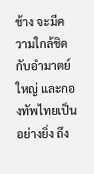ช้าง จะมีความใกล้ชิดกับอำมาตย์ใหญ่ และกองทัพไทยเป็นอย่างยิ่ง ถึง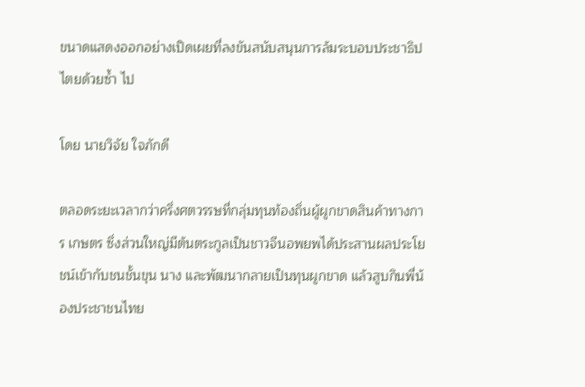ขนาดแสดงออกอย่างเปิดเผยที่ลงขันสนับสนุนการล้มระบอบประชาธิปไตยด้วยซ้ำ ไป

โดย นายวิจัย ใจภักดี

ตลอดระยะเวลากว่าครึ่งศตวรรษที่กลุ่มทุนท้องถิ่นผู้ผูกขาดสินค้าทางการ เกษตร ซึ่งส่วนใหญ่มีต้นตระกูลเป็นชาวจีนอพยพได้ประสานผลประโยชน์เข้ากับชนชั้นขุน นาง และพัฒนากลายเป็นทุนผูกขาด แล้วสูบกินพี่น้องประชาชนไทย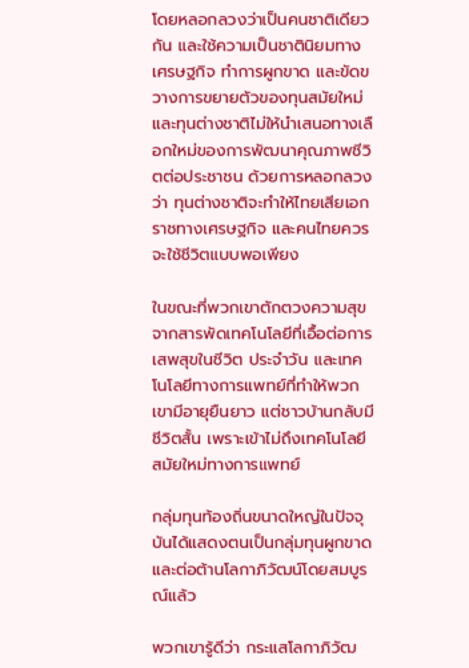โดยหลอกลวงว่าเป็นคนชาติเดียวกัน และใช้ความเป็นชาตินิยมทางเศรษฐกิจ ทำการผูกขาด และขัดขวางการขยายตัวของทุนสมัยใหม่ และทุนต่างชาติไม่ให้นำเสนอทางเลือกใหม่ของการพัฒนาคุณภาพชีวิตต่อประชาชน ด้วยการหลอกลวงว่า ทุนต่างชาติจะทำให้ไทยเสียเอกราชทางเศรษฐกิจ และคนไทยควรจะใช้ชีวิตแบบพอเพียง

ในขณะที่พวกเขาตักตวงความสุขจากสารพัดเทคโนโลยีที่เอื้อต่อการเสพสุขในชีวิต ประจำวัน และเทคโนโลยีทางการแพทย์ที่ทำให้พวกเขามีอายุยืนยาว แต่ชาวบ้านกลับมีชีวิตสั้น เพราะเข้าไม่ถึงเทคโนโลยีสมัยใหม่ทางการแพทย์

กลุ่มทุนท้องถิ่นขนาดใหญ่ในปัจจุบันได้แสดงตนเป็นกลุ่มทุนผูกขาดและต่อต้านโลกาภิวัฒน์โดยสมบูรณ์แล้ว

พวกเขารู้ดีว่า กระแสโลกาภิวัฒ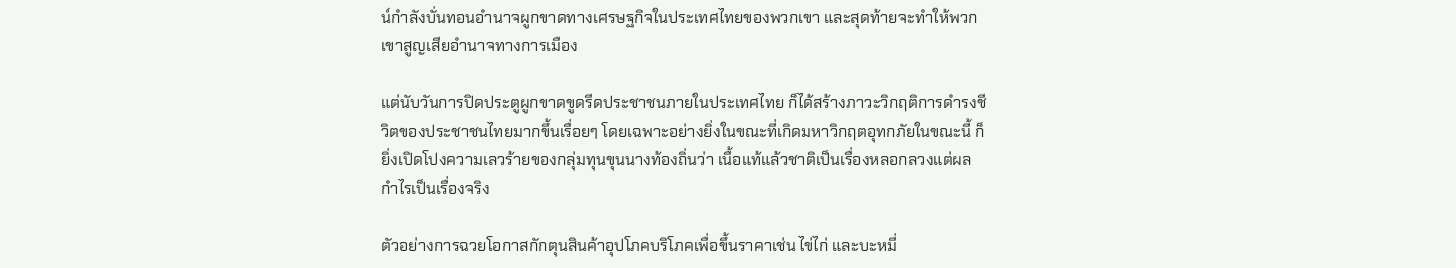น์กำลังบั่นทอนอำนาจผูกขาดทางเศรษฐกิจในประเทศไทยของพวกเขา และสุดท้ายจะทำให้พวกเขาสูญเสียอำนาจทางการเมือง

แต่นับวันการปิดประตูผูกขาดขูดรีดประชาชนภายในประเทศไทย ก็ได้สร้างภาวะวิกฤติการดำรงชีวิตของประชาชนไทยมากขึ้นเรื่อยๆ โดยเฉพาะอย่างยิ่งในขณะที่เกิดมหาวิกฤตอุทกภัยในขณะนี้ ก็ยิ่งเปิดโปงความเลวร้ายของกลุ่มทุนขุนนางท้องถิ่นว่า เนื้อแท้แล้วชาติเป็นเรื่องหลอกลวงแต่ผลกำไรเป็นเรื่องจริง

ตัวอย่างการฉวยโอกาสกักตุนสินค้าอุปโภคบริโภคเพื่อขึ้นราคาเช่น ไข่ไก่ และบะหมี่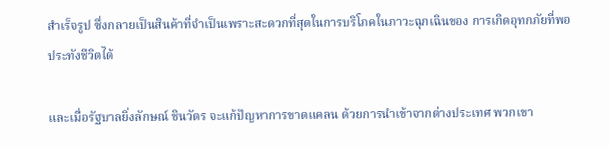สำเร็จรูป ซึ่งกลายเป็นสินค้าที่จำเป็นเพราะสะดวกที่สุดในการบริโภคในภาวะฉุกเฉินของ การเกิดอุทกภัยที่พอประทังชีวิตได้

และเมื่อรัฐบาลยิ่งลักษณ์ ชินวัตร จะแก้ปัญหาการขาดแคลน ด้วยการนำเข้าจากต่างประเทศ พวกเขา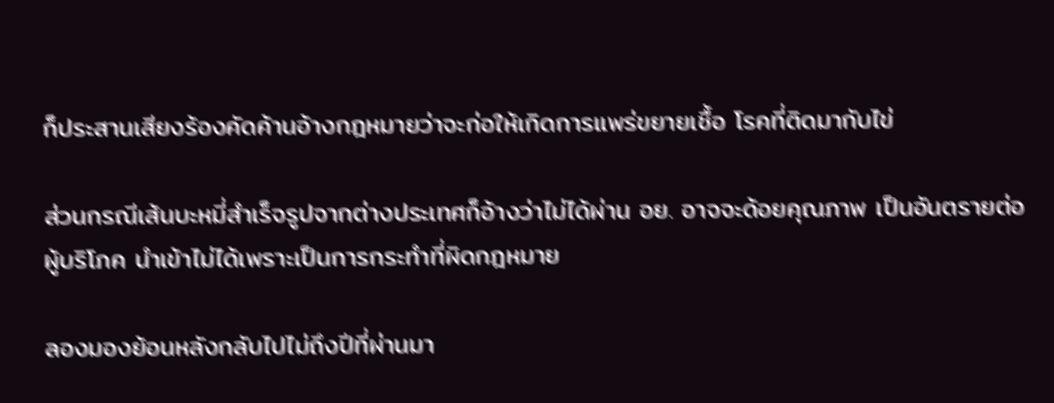ก็ประสานเสียงร้องคัดค้านอ้างกฎหมายว่าจะก่อให้เกิดการแพร่ขยายเชื้อ โรคที่ติดมากับไข่

ส่วนกรณีเส้นบะหมี่สำเร็จรูปจากต่างประเทศก็อ้างว่าไม่ได้ผ่าน อย. อาจจะด้อยคุณภาพ เป็นอันตรายต่อผู้บริโภค นำเข้าไม่ได้เพราะเป็นการกระทำที่ผิดกฎหมาย

ลองมองย้อนหลังกลับไปไม่ถึงปีที่ผ่านมา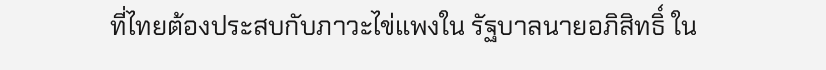ที่ไทยต้องประสบกับภาวะไข่แพงใน รัฐบาลนายอภิสิทธิ์ ใน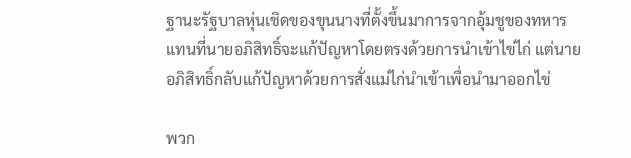ฐานะรัฐบาลหุ่นเชิดของขุนนางที่ตั้งขึ้นมาการจากอุ้มชูของทหาร แทนที่นายอภิสิทธิ์จะแก้ปัญหาโดยตรงด้วยการนำเข้าไข่ไก่ แต่นายอภิสิทธิ์กลับแก้ปัญหาด้วยการสั่งแม่ไก่นำเข้าเพื่อนำมาออกไข่

พวก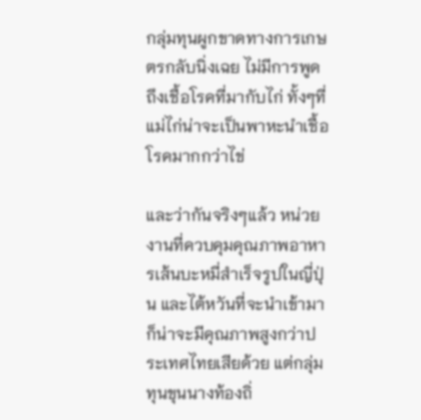กลุ่มทุนผูกขาดทางการเกษตรกลับนิ่งเฉย ไม่มีการพูดถึงเชื้อโรคที่มากับไก่ ทั้งๆที่แม่ไก่น่าจะเป็นพาหะนำเชื้อโรคมากกว่าไข่

และว่ากันจริงๆแล้ว หน่วยงานที่ควบคุมคุณภาพอาหารเส้นบะหมี่สำเร็จรูปในญี่ปุ่น และไต้หวันที่จะนำเข้ามา ก็น่าจะมีคุณภาพสูงกว่าประเทศไทยเสียด้วย แต่กลุ่มทุนขุนนางท้องถิ่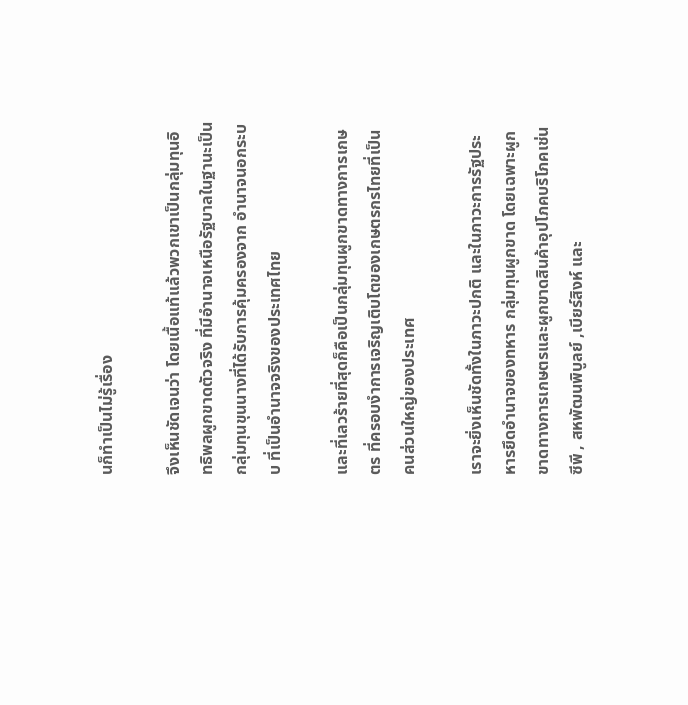นก็ทำเป็นไม่รู้เรื่อง

จึงเห็นชัดเจนว่า โดยเนื้อแท้แล้วพวกเขาเป็นกลุ่มทุนอิทธิพลผูกขาดตัวจริง ที่มีอำนาจเหนือรัฐบาลในฐานะเป็นกลุ่มทุนขุนนางที่ได้รับการคุ้มครองจาก อำนาจนอกระบบ ที่เป็นอำนาจจริงของประเทศไทย

และที่เลวร้ายที่สุดก็คือเป็นกลุ่มทุนผูกขาดทางการเกษตร ที่ครอบงำการเจริญเติบโตของเกษตรกรไทยที่เป็นคนส่วนใหญ่ของประเทศ

เราจะยิ่งเห็นชัดทั้งในภาวะปกติ และในภาวะการรัฐประหารยึดอำนาจของทหาร กลุ่มทุนผูกขาด โดยเฉพาะผูกขาดทางการเกษตรและผูกขาดสินค้าอุปโภคบริโภคเช่น ซีพี , สหพัฒนพิบูลย์ ,เบียร์สิงห์ และ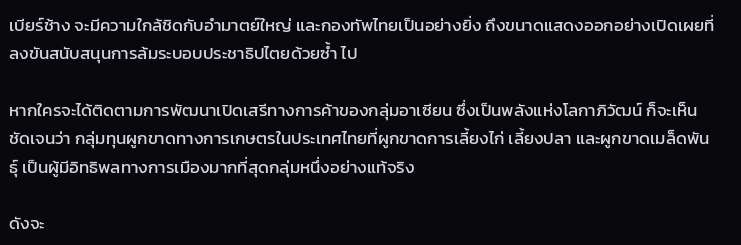เบียร์ช้าง จะมีความใกล้ชิดกับอำมาตย์ใหญ่ และกองทัพไทยเป็นอย่างยิ่ง ถึงขนาดแสดงออกอย่างเปิดเผยที่ลงขันสนับสนุนการล้มระบอบประชาธิปไตยด้วยซ้ำ ไป

หากใครจะได้ติดตามการพัฒนาเปิดเสรีทางการค้าของกลุ่มอาเซียน ซึ่งเป็นพลังแห่งโลกาภิวัฒน์ ก็จะเห็นชัดเจนว่า กลุ่มทุนผูกขาดทางการเกษตรในประเทศไทยที่ผูกขาดการเลี้ยงไก่ เลี้ยงปลา และผูกขาดเมล็ดพันธุ์ เป็นผู้มีอิทธิพลทางการเมืองมากที่สุดกลุ่มหนึ่งอย่างแท้จริง

ดังจะ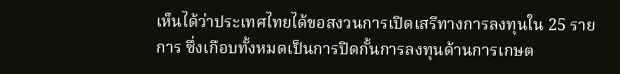เห็นได้ว่าประเทศไทยได้ขอสงวนการเปิดเสรีทางการลงทุนใน 25 รายการ ซึ่งเกือบทั้งหมดเป็นการปิดกั้นการลงทุนด้านการเกษต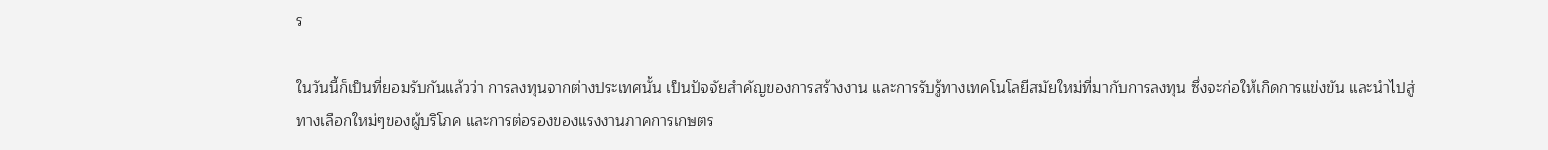ร

ในวันนี้ก็เป็นที่ยอมรับกันแล้วว่า การลงทุนจากต่างประเทศนั้น เป็นปัจจัยสำคัญของการสร้างงาน และการรับรู้ทางเทคโนโลยีสมัยใหม่ที่มากับการลงทุน ซึ่งจะก่อให้เกิดการแข่งขัน และนำไปสู่ทางเลือกใหม่ๆของผู้บริโภค และการต่อรองของแรงงานภาคการเกษตร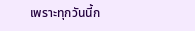เพราะทุกวันนี้ก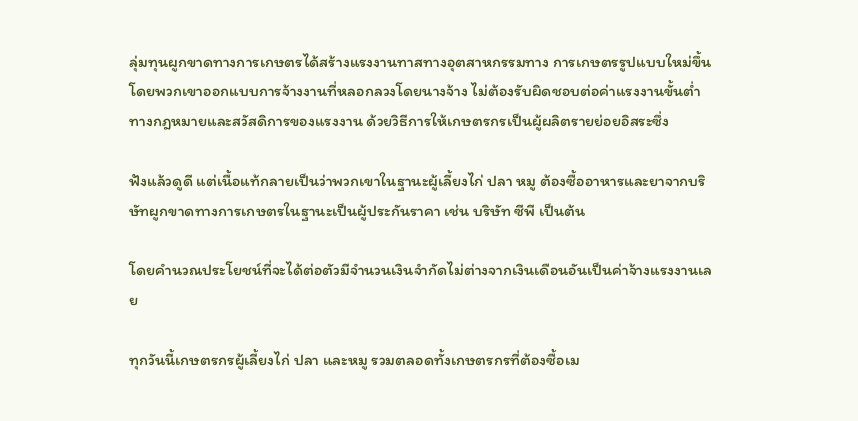ลุ่มทุนผูกขาดทางการเกษตรได้สร้างแรงงานทาสทางอุตสาหกรรมทาง การเกษตรรูปแบบใหม่ขึ้น โดยพวกเขาออกแบบการจ้างงานที่หลอกลวงโดยนางจ้าง ไม่ต้องรับผิดชอบต่อค่าแรงงานขั้นต่ำทางกฎหมายและสวัสดิการของแรงงาน ด้วยวิธีการให้เกษตรกรเป็นผู้ผลิตรายย่อยอิสระซึ่ง

ฟังแล้วดูดี แต่เนื้อแท้กลายเป็นว่าพวกเขาในฐานะผู้เลี้ยงไก่ ปลา หมู ต้องซื้ออาหารและยาจากบริษัทผูกขาดทางการเกษตรในฐานะเป็นผู้ประกันราคา เช่น บริษัท ซีพี เป็นต้น

โดยคำนวณประโยชน์ที่จะได้ต่อตัวมีจำนวนเงินจำกัดไม่ต่างจากเงินเดือนอันเป็นค่าจ้างแรงงานเลย

ทุกวันนี้เกษตรกรผู้เลี้ยงไก่ ปลา และหมู รวมตลอดทั้งเกษตรกรที่ต้องซื้อเม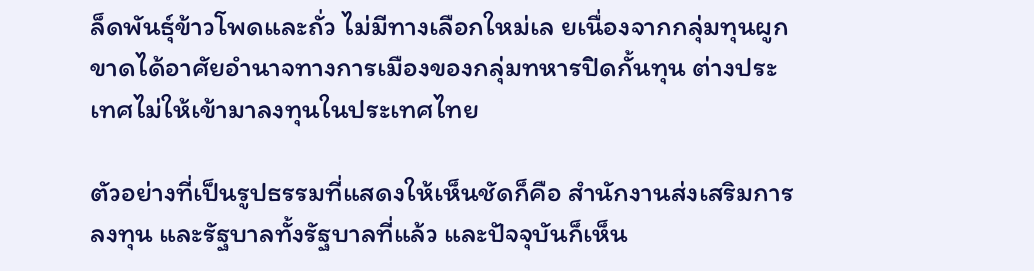ล็ดพันธุ์ข้าวโพดและถั่ว ไม่มีทางเลือกใหม่เล ยเนื่องจากกลุ่มทุนผูกขาดได้อาศัยอำนาจทางการเมืองของกลุ่มทหารปิดกั้นทุน ต่างประเทศไม่ให้เข้ามาลงทุนในประเทศไทย

ตัวอย่างที่เป็นรูปธรรมที่แสดงให้เห็นชัดก็คือ สำนักงานส่งเสริมการลงทุน และรัฐบาลทั้งรัฐบาลที่แล้ว และปัจจุบันก็เห็น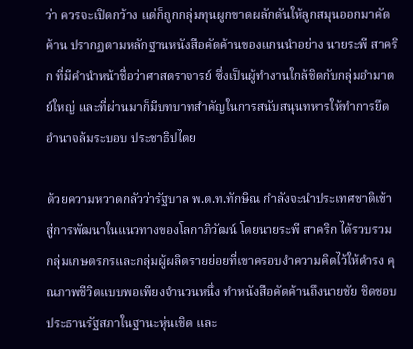ว่า ควรจะเปิดกว้าง แต่ก็ถูกกลุ่มทุนผูกขาดผลักดันให้ลูกสมุนออกมาคัดค้าน ปรากฏตามหลักฐานหนังสือคัดค้านของแกนนำอย่าง นายระพี สาคริก ที่มีคำนำหน้าชื่อว่าศาสตราจารย์ ซึ่งเป็นผู้ทำงานใกล้ชิดกับกลุ่มอำมาตย์ใหญ่ และที่ผ่านมาก็มีบทบาทสำคัญในการสนับสนุนทหารให้ทำการยึดอำนาจล้มระบอบ ประชาธิปไตย

ด้วยความหวาดกลัวว่ารัฐบาล พ.ต.ท.ทักษิณ กำลังจะนำประเทศชาติเข้าสู่การพัฒนาในแนวทางของโลกาภิวัฒน์ โดยนายระพี สาคริก ได้รวบรวมกลุ่มเกษตรกรและกลุ่มผู้ผลิตรายย่อยที่เขาครอบงำความคิดไว้ให้ดำรง คุณภาพชีวิตแบบพอเพียงจำนวนหนึ่ง ทำหนังสือคัดค้านถึงนายชัย ชิดชอบ ประธานรัฐสภาในฐานะหุ่นเชิด และ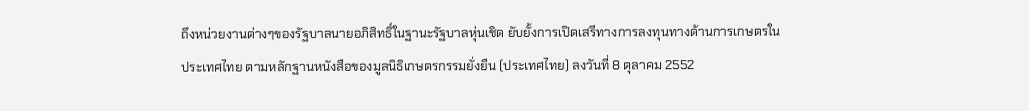ถึงหน่วยงานต่างๆของรัฐบาลนายอภิสิทธิ์ในฐานะรัฐบาลหุ่นเชิด ยับยั้งการเปิดเสรีทางการลงทุนทางด้านการเกษตรในประเทศไทย ตามหลักฐานหนังสือของมูลนิธิเกษตรกรรมยั่งยืน (ประเทศไทย) ลงวันที่ 8 ตุลาคม 2552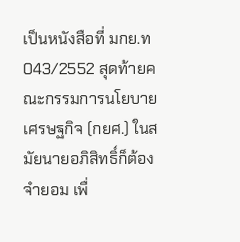เป็นหนังสือที่ มกย.ท043/2552 สุดท้ายคณะกรรมการนโยบายเศรษฐกิจ (กยศ.) ในสมัยนายอภิสิทธิ์ก็ต้องจำยอม เพื่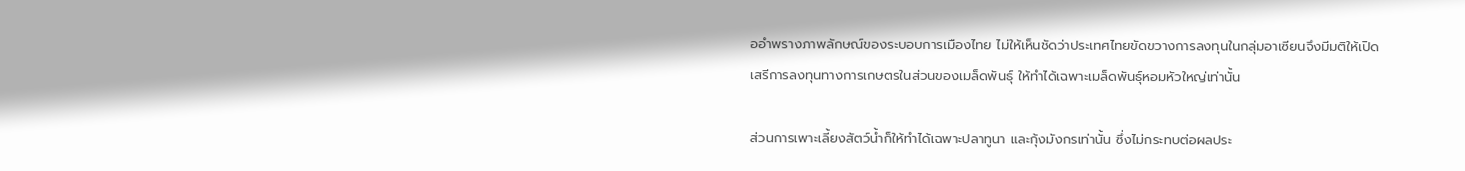ออำพรางภาพลักษณ์ของระบอบการเมืองไทย ไม่ให้เห็นชัดว่าประเทศไทยขัดขวางการลงทุนในกลุ่มอาเซียนจึงมีมติให้เปิด เสรีการลงทุนทางการเกษตรในส่วนของเมล็ดพันธุ์ ให้ทำได้เฉพาะเมล็ดพันธุ์หอมหัวใหญ่เท่านั้น

ส่วนการเพาะเลี้ยงสัตว์น้ำก็ให้ทำได้เฉพาะปลาทูนา และกุ้งมังกรเท่านั้น ซึ่งไม่กระทบต่อผลประ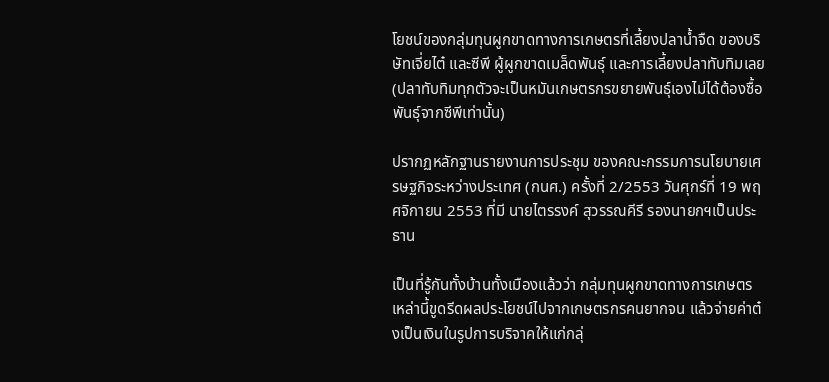โยชน์ของกลุ่มทุนผูกขาดทางการเกษตรที่เลี้ยงปลาน้ำจืด ของบริษัทเจี่ยไต๋ และซีพี ผู้ผูกขาดเมล็ดพันธุ์ และการเลี้ยงปลาทับทิมเลย (ปลาทับทิมทุกตัวจะเป็นหมันเกษตรกรขยายพันธุ์เองไม่ได้ต้องซื้อพันธุ์จากซีพีเท่านั้น)

ปรากฏหลักฐานรายงานการประชุม ของคณะกรรมการนโยบายเศรษฐกิจระหว่างประเทศ (กนศ.) ครั้งที่ 2/2553 วันศุกร์ที่ 19 พฤศจิกายน 2553 ที่มี นายไตรรงค์ สุวรรณคีรี รองนายกฯเป็นประธาน

เป็นที่รู้กันทั้งบ้านทั้งเมืองแล้วว่า กลุ่มทุนผูกขาดทางการเกษตรเหล่านี้ขูดรีดผลประโยชน์ไปจากเกษตรกรคนยากจน แล้วจ่ายค่าต๋งเป็นเงินในรูปการบริจาคให้แก่กลุ่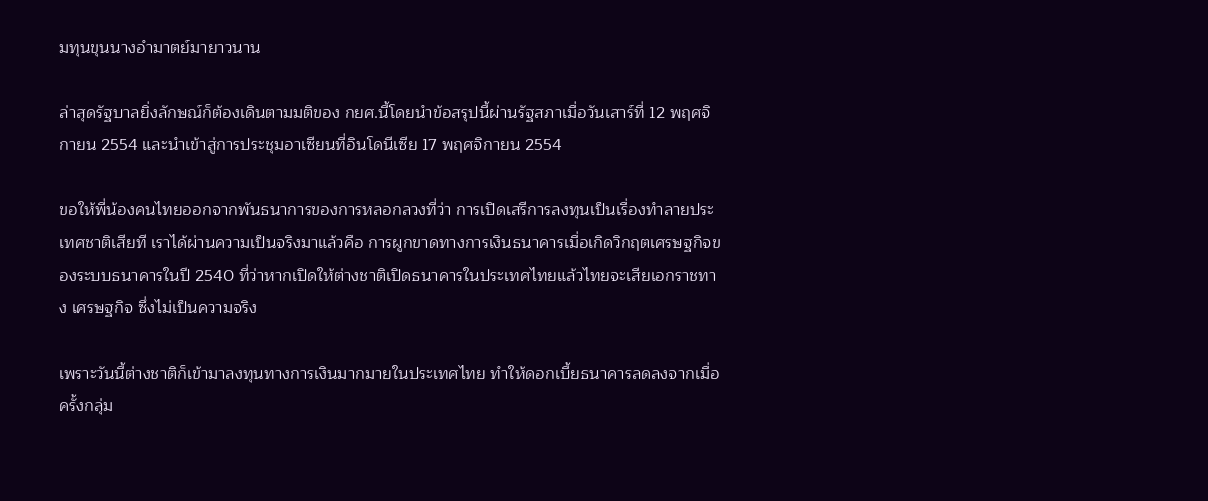มทุนขุนนางอำมาตย์มายาวนาน

ล่าสุดรัฐบาลยิ่งลักษณ์ก็ต้องเดินตามมติของ กยศ.นี้โดยนำข้อสรุปนี้ผ่านรัฐสภาเมื่อวันเสาร์ที่ 12 พฤศจิกายน 2554 และนำเข้าสู่การประชุมอาเซียนที่อินโดนีเซีย 17 พฤศจิกายน 2554

ขอให้พี่น้องคนไทยออกจากพันธนาการของการหลอกลวงที่ว่า การเปิดเสรีการลงทุนเป็นเรื่องทำลายประเทศชาติเสียที เราได้ผ่านความเป็นจริงมาแล้วคือ การผูกขาดทางการเงินธนาคารเมื่อเกิดวิกฤตเศรษฐกิจของระบบธนาคารในปี 2540 ที่ว่าหากเปิดให้ต่างชาติเปิดธนาคารในประเทศไทยแล้วไทยจะเสียเอกราชทาง เศรษฐกิจ ซึ่งไม่เป็นความจริง

เพราะวันนี้ต่างชาติก็เข้ามาลงทุนทางการเงินมากมายในประเทศไทย ทำให้ดอกเบี้ยธนาคารลดลงจากเมื่อครั้งกลุ่ม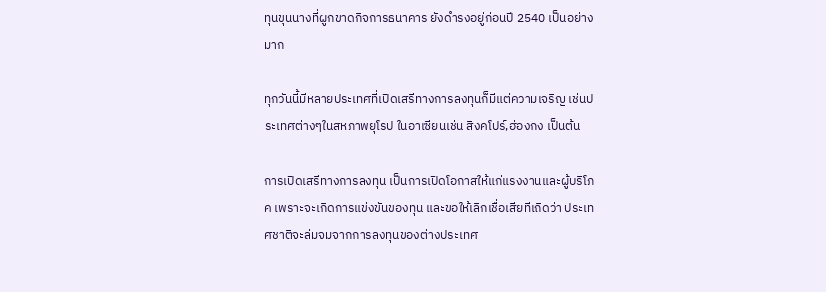ทุนขุนนางที่ผูกขาดกิจการธนาคาร ยังดำรงอยู่ก่อนปี 2540 เป็นอย่างมาก

ทุกวันนี้มีหลายประเทศที่เปิดเสรีทางการลงทุนก็มีแต่ความเจริญ เช่นประเทศต่างๆในสหภาพยุโรป ในอาเซียนเช่น สิงคโปร์,ฮ่องกง เป็นต้น

การเปิดเสรีทางการลงทุน เป็นการเปิดโอกาสให้แก่แรงงานและผู้บริโภค เพราะจะเกิดการแข่งขันของทุน และขอให้เลิกเชื่อเสียทีเถิดว่า ประเทศชาติจะล่มจมจากการลงทุนของต่างประเทศ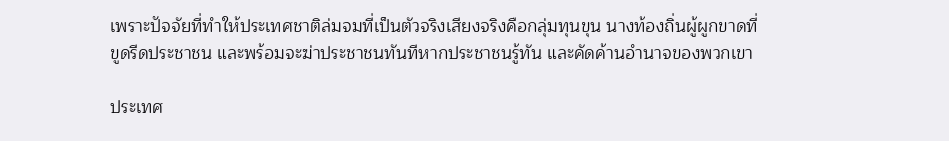เพราะปัจจัยที่ทำให้ประเทศชาติล่มจมที่เป็นตัวจริงเสียงจริงคือกลุ่มทุนขุน นางท้องถิ่นผู้ผูกขาดที่ขูดรีดประชาชน และพร้อมจะฆ่าประชาชนทันทีหากประชาชนรู้ทัน และคัดค้านอำนาจของพวกเขา

ประเทศ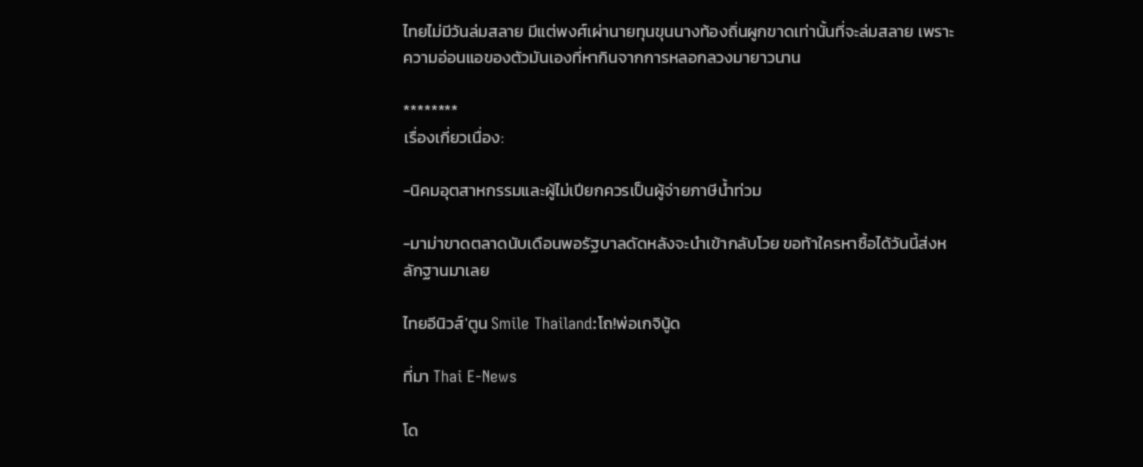ไทยไม่มีวันล่มสลาย มีแต่พงศ์เผ่านายทุนขุนนางท้องถิ่นผูกขาดเท่านั้นที่จะล่มสลาย เพราะความอ่อนแอของตัวมันเองที่หากินจากการหลอกลวงมายาวนาน

********
เรื่องเกี่ยวเนื่อง:

-นิคมอุตสาหกรรมและผู้ไม่เปียกควรเป็นผู้จ่ายภาษีน้ำท่วม

-มาม่าขาดตลาดนับเดือนพอรัฐบาลดัดหลังจะนำเข้ากลับโวย ขอท้าใครหาซื้อได้วันนี้ส่งหลักฐานมาเลย

ไทยอีนิวส์'ตูน Smile Thailand:โถ!พ่อเกจินู้ด

ที่มา Thai E-News

โด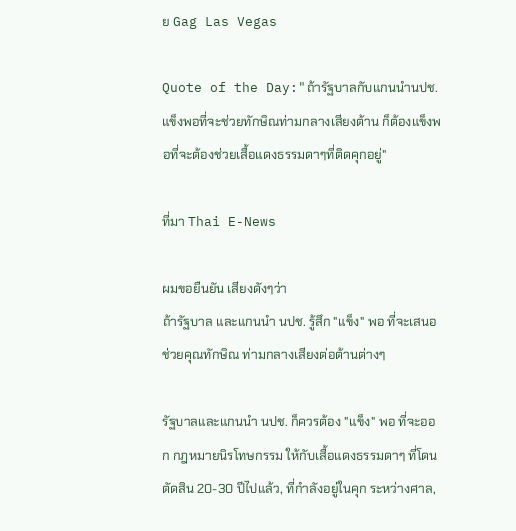ย Gag Las Vegas

Quote of the Day:"ถ้ารัฐบาลกับแกนนำนปช.แข็งพอที่จะช่วยทักษิณท่ามกลางเสียงต้าน ก็ต้องแข็งพอที่จะต้องช่วยเสื้อแดงธรรมดาๆที่ติดคุกอยู่"

ที่มา Thai E-News

ผมขอยืนยัน เสียงดังๆว่า
ถ้ารัฐบาล และแกนนำ นปช. รู้สึก "แข็ง" พอ ที่จะเสนอช่วยคุณทักษิณ ท่ามกลางเสียงต่อต้านต่างๆ

รัฐบาลและแกนนำ นปช. ก็ควรต้อง "แข็ง" พอ ที่จะออก กฎหมายนิรโทษกรรม ให้กับเสื้อแดงธรรมดาๆ ที่โดนตัดสิน 20-30 ปีไปแล้ว, ที่กำลังอยู่ในคุก ระหว่างศาล,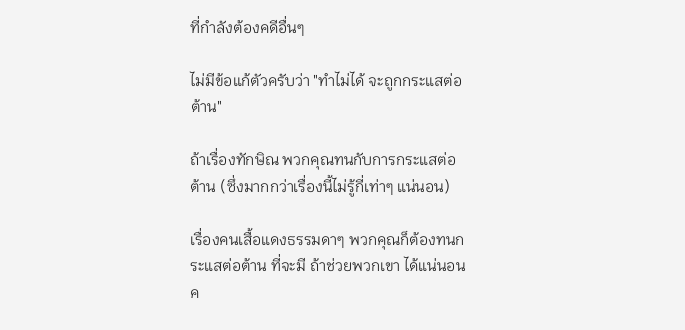ที่กำลังต้องคดีอื่นๆ

ไม่มีข้อแก้ตัวครับว่า "ทำไม่ได้ จะถูกกระแสต่อต้าน"

ถ้าเรื่องทักษิณ พวกคุณทนกับการกระแสต่อต้าน (ซึ่งมากกว่าเรื่องนี้ไม่รู้กี่เท่าๆ แน่นอน)

เรื่องคนเสื้อแดงธรรมดาๆ พวกคุณก็ต้องทนกระแสต่อต้าน ที่จะมี ถ้าช่วยพวกเขา ได้แน่นอนค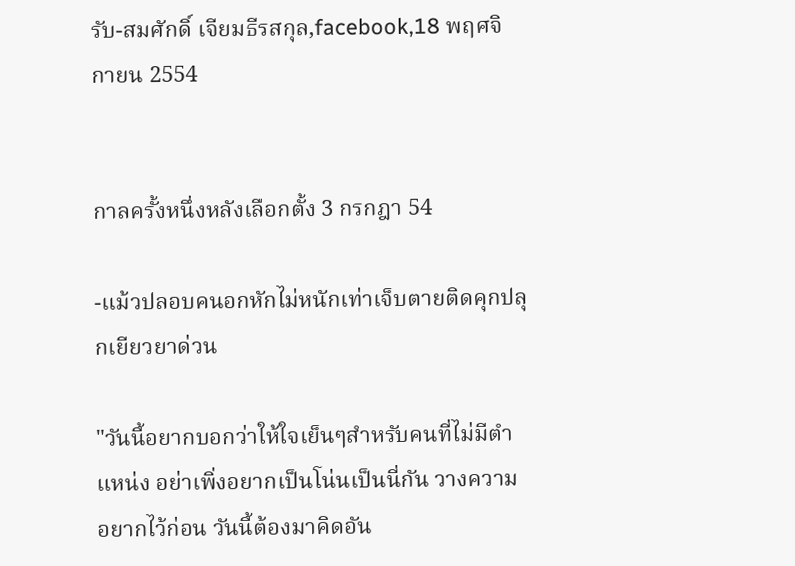รับ-สมศักดิ์ เจียมธีรสกุล,facebook,18 พฤศจิกายน 2554


กาลครั้งหนึ่งหลังเลือกตั้ง 3 กรกฎา 54

-แม้วปลอบคนอกหักไม่หนักเท่าเจ็บตายติดคุกปลุกเยียวยาด่วน

"วันนี้อยากบอกว่าให้ใจเย็นๆสำหรับคนที่ไม่มีตำแหน่ง อย่าเพิ่งอยากเป็นโน่นเป็นนี่กัน วางความอยากไว้ก่อน วันนี้ต้องมาคิดอัน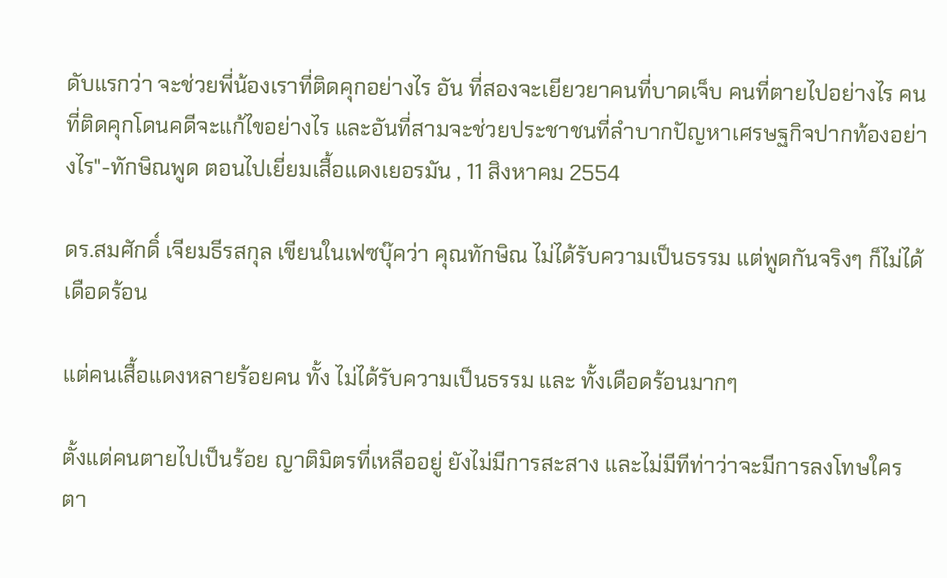ดับแรกว่า จะช่วยพี่น้องเราที่ติดคุกอย่างไร อัน ที่สองจะเยียวยาคนที่บาดเจ็บ คนที่ตายไปอย่างไร คนที่ติดคุกโดนคดีจะแก้ไขอย่างไร และอันที่สามจะช่วยประชาชนที่ลำบากปัญหาเศรษฐกิจปากท้องอย่างไร"-ทักษิณพูด ตอนไปเยี่ยมเสื้อแดงเยอรมัน , 11 สิงหาคม 2554

ดร.สมศักดิ์ เจียมธีรสกุล เขียนในเฟซบุ๊คว่า คุณทักษิณ ไม่ได้รับความเป็นธรรม แต่พูดกันจริงๆ ก็ไม่ได้ เดือดร้อน

แต่คนเสื้อแดงหลายร้อยคน ทั้ง ไม่ได้รับความเป็นธรรม และ ทั้งเดือดร้อนมากๆ

ตั้งแต่คนตายไปเป็นร้อย ญาติมิตรที่เหลืออยู่ ยังไม่มีการสะสาง และไม่มีทีท่าว่าจะมีการลงโทษใคร ตา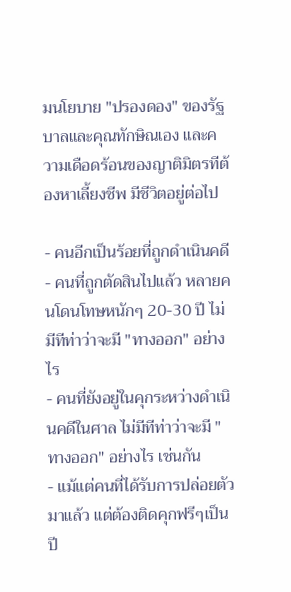มนโยบาย "ปรองดอง" ของรัฐบาลและคุณทักษิณเอง และความเดือดร้อนของญาติมิตรทีต้องหาเลี้ยงชีพ มีชีวิตอยู่ต่อไป

- คนอีกเป็นร้อยที่ถูกดำเนินคดี
- คนที่ถูกตัดสินไปแล้ว หลายคนโดนโทษหนักๆ 20-30 ปี ไม่มีทีท่าว่าจะมี "ทางออก" อย่างไร
- คนที่ยังอยู่ในคุกระหว่างดำเนินคดีในศาล ไม่มีทีท่าว่าจะมี "ทางออก" อย่างไร เช่นกัน
- แม้แต่คนที่ได้รับการปล่อยตัวมาแล้ว แต่ต้องติดคุกฟรีๆเป็นปี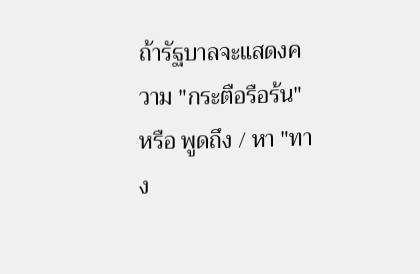ถ้ารัฐบาลจะแสดงความ "กระตือรือร้น" หรือ พูดถึง / หา "ทาง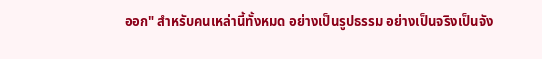ออก" สำหรับคนเหล่านี้ทั้งหมด อย่างเป็นรูปธรรม อย่างเป็นจริงเป็นจัง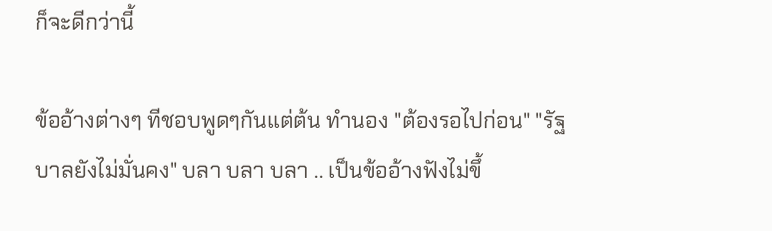ก็จะดีกว่านี้

ข้ออ้างต่างๆ ทีชอบพูดๆกันแต่ต้น ทำนอง "ต้องรอไปก่อน" "รัฐบาลยังไม่มั่นคง" บลา บลา บลา .. เป็นข้ออ้างฟังไม่ขึ้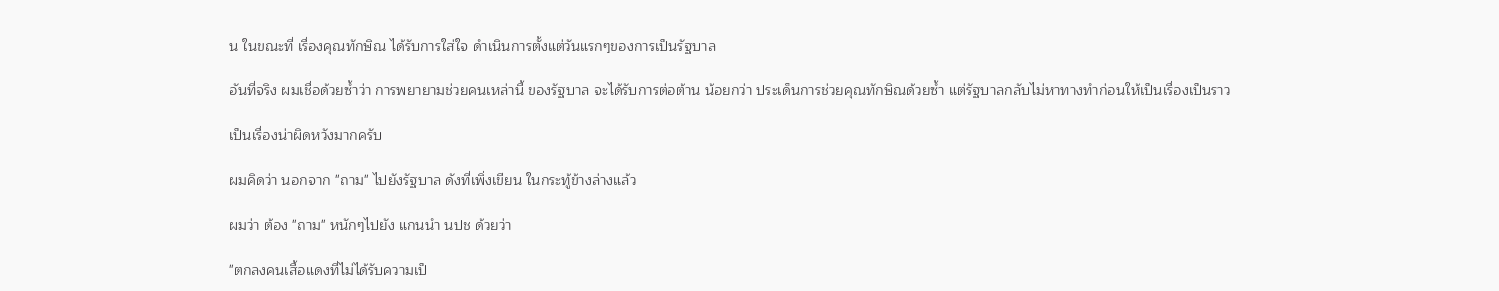น ในขณะที่ เรื่องคุณทักษิณ ได้รับการใส่ใจ ดำเนินการตั้งแต่วันแรกๆของการเป็นรัฐบาล

อันที่จริง ผมเชื่อด้วยซ้ำว่า การพยายามช่วยคนเหล่านี้ ของรัฐบาล จะได้รับการต่อต้าน น้อยกว่า ประเด็นการช่วยคุณทักษิณด้วยซ้ำ แต่รัฐบาลกลับไม่หาทางทำก่อนให้เป็นเรื่องเป็นราว

เป็นเรื่องน่าผิดหวังมากครับ

ผมคิดว่า นอกจาก "ถาม" ไปยังรัฐบาล ดังที่เพิ่งเขียน ในกระทู้ข้างล่างแล้ว

ผมว่า ต้อง "ถาม" หนักๆไปยัง แกนนำ นปช ด้วยว่า

"ตกลงคนเสื้อแดงที่ไม่ได้รับความเป็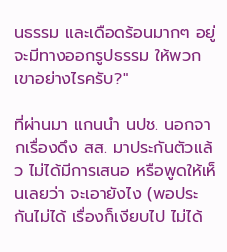นธรรม และเดือดร้อนมากๆ อยู่ จะมีทางออกรูปธรรม ให้พวกเขาอย่างไรครับ?"

ที่ผ่านมา แกนนำ นปช. นอกจากเรื่องดึง สส. มาประกันตัวแล้ว ไม่ได้มีการเสนอ หรือพูดให้เห็นเลยว่า จะเอายังไง (พอประกันไม่ได้ เรื่องก็เงียบไป ไม่ได้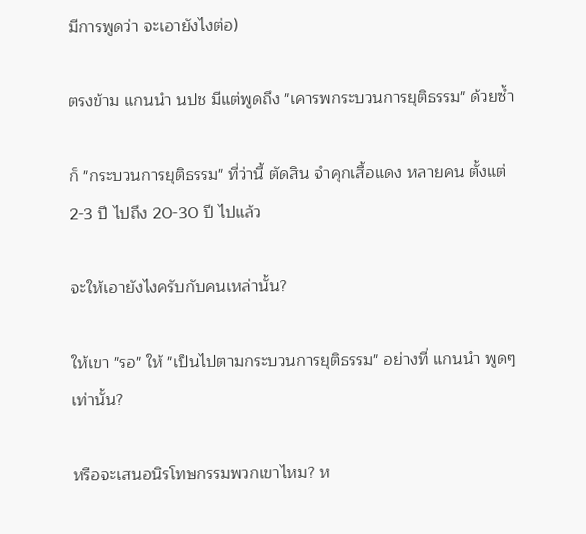มีการพูดว่า จะเอายังไงต่อ)

ตรงข้าม แกนนำ นปช มีแต่พูดถึง "เคารพกระบวนการยุติธรรม" ด้วยซ้ำ

ก็ "กระบวนการยุติธรรม" ที่ว่านี้ ตัดสิน จำคุกเสื้อแดง หลายคน ตั้งแต่ 2-3 ปี ไปถึง 20-30 ปี ไปแล้ว

จะให้เอายังไงครับกับคนเหล่านั้น?

ให้เขา "รอ" ให้ "เป็นไปตามกระบวนการยุติธรรม" อย่างที่ แกนนำ พูดๆเท่านั้น?

หรือจะเสนอนิรโทษกรรมพวกเขาไหม? ห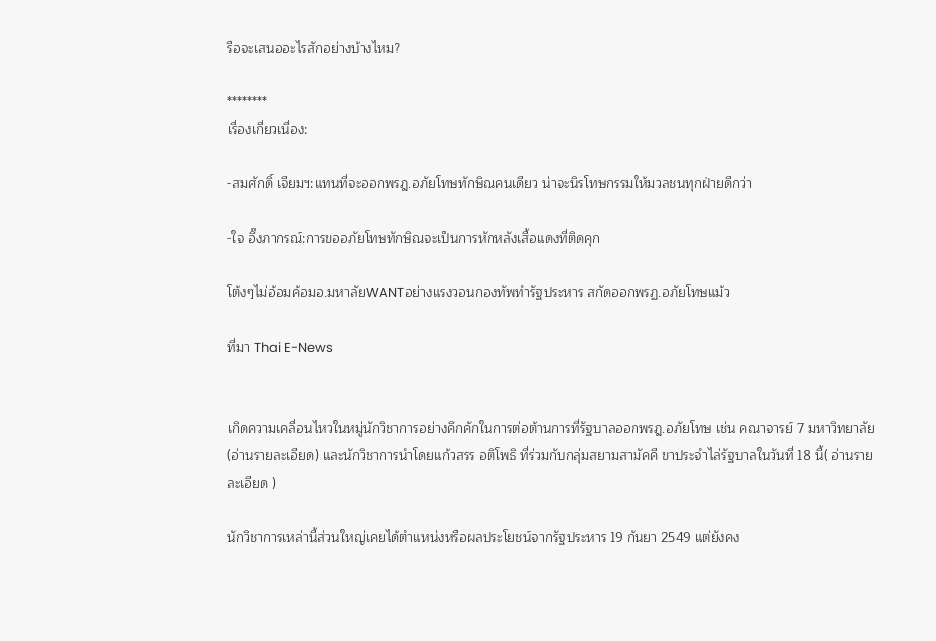รือจะเสนออะไรสักอย่างบ้างไหม?

********
เรื่องเกี่ยวเนื่อง:

-สมศักดิ์ เจียมฯ:แทนที่จะออกพรฎ.อภัยโทษทักษิณคนเดียว น่าจะนิรโทษกรรมให้มวลชนทุกฝ่ายดีกว่า

-ใจ อึ๊งภากรณ์:การขออภัยโทษทักษิณจะเป็นการหักหลังเสื้อแดงที่ติดคุก

โต้งๆไม่อ้อมค้อมอ.มหาลัยWANTอย่างแรงวอนกองทัพทำรัฐประหาร สกัดออกพรฏ.อภัยโทษแม้ว

ที่มา Thai E-News


เกิดความเคลื่อนไหวในหมู่นักวิชาการอย่างคึกคักในการต่อต้านการที่รัฐบาลออกพรฎ.อภัยโทษ เช่น คณาจารย์ 7 มหาวิทยาลัย (อ่านรายละเอียด) และนักวิชาการนำโดยแก้วสรร อติโพธิ ที่ร่วมกับกลุ่มสยามสามัคคี ขาประจำไล่รัฐบาลในวันที่ 18 นี้( อ่านรายละเอียด )

นักวิชาการเหล่านี้ส่วนใหญ่เคยได้ตำแหน่งหรือผลประโยชน์จากรัฐประหาร 19 กันยา 2549 แต่ยังคง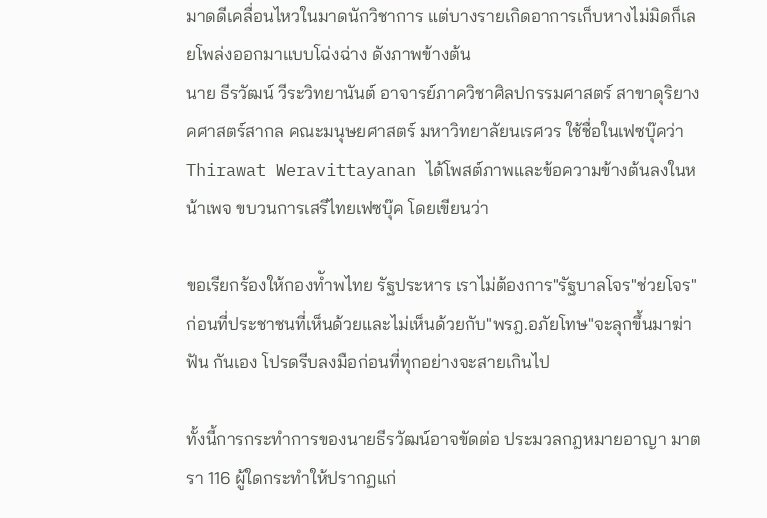มาดดีเคลื่อนไหวในมาดนักวิชาการ แต่บางรายเกิดอาการเก็บหางไม่มิดก็เลยโพล่งออกมาแบบโฉ่งฉ่าง ดังภาพข้างต้น
นาย ธีรวัฒน์ วีระวิทยานันต์ อาจารย์ภาควิชาศิลปกรรมศาสตร์ สาขาดุริยางคศาสตร์สากล คณะมนุษยศาสตร์ มหาวิทยาลัยนเรศวร ใช้ชื่อในเฟซบุ๊คว่า Thirawat Weravittayanan ได้โพสต์ภาพและข้อความข้างต้นลงในหน้าเพจ ขบวนการเสรีไทยเฟซบุ๊ค โดยเขียนว่า

ขอเรียกร้องให้กองทัำพไทย รัฐประหาร เราไม่ต้องการ"รัฐบาลโจร"ช่วยโจร" ก่อนที่ประชาชนที่เห็นด้วยและไม่เห็นด้วยกับ"พรฎ.อภัยโทษ"จะลุกขึ้นมาฆ่าฟัน กันเอง โปรดรีบลงมือก่อนที่ทุกอย่างจะสายเกินไป

ทั้งนี้การกระทำการของนายธีรวัฒน์อาจขัดต่อ ประมวลกฎหมายอาญา มาตรา 116 ผู้ใดกระทำให้ปรากฏแก่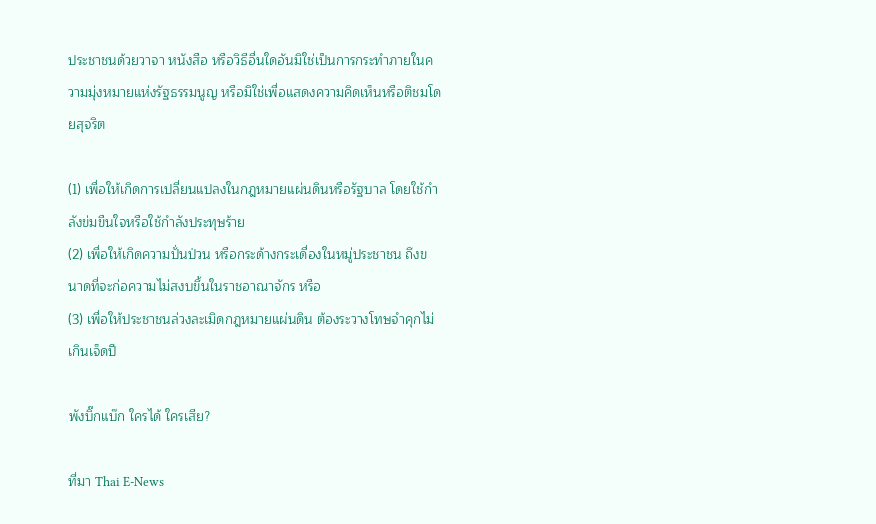ประชาชนด้วยวาจา หนังสือ หรือวิธีอื่นใดอันมิใช่เป็นการกระทำภายในความมุ่งหมายแห่งรัฐธรรมนูญ หรือมิใช่เพื่อแสดงความคิดเห็นหรือติชมโดยสุจริต

(1) เพื่อให้เกิดการเปลี่ยนแปลงในกฎหมายแผ่นดินหรือรัฐบาล โดยใช้กำลังข่มขืนใจหรือใช้กำลังประทุษร้าย
(2) เพื่อให้เกิดความปั่นป่วน หรือกระด้างกระเดื่องในหมู่ประชาชน ถึงขนาดที่จะก่อความไม่สงบขึ้นในราชอาณาจักร หรือ
(3) เพื่อให้ประชาชนล่วงละเมิดกฎหมายแผ่นดิน ต้องระวางโทษจำคุกไม่เกินเจ็ดปี

พังบิ๊กแบ๊ก ใครได้ ใครเสีย?

ที่มา Thai E-News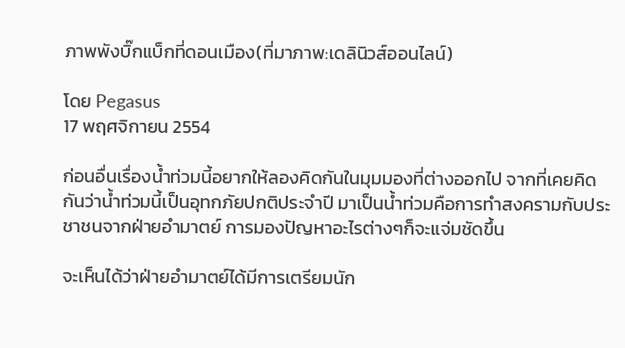ภาพพังบิ๊กแบ็กที่ดอนเมือง(ที่มาภาพ:เดลินิวส์ออนไลน์)

โดย Pegasus
17 พฤศจิกายน 2554

ก่อนอื่นเรื่องน้ำท่วมนี้อยากให้ลองคิดกันในมุมมองที่ต่างออกไป จากที่เคยคิดกันว่าน้ำท่วมนี้เป็นอุทกภัยปกติประจำปี มาเป็นน้ำท่วมคือการทำสงครามกับประชาชนจากฝ่ายอำมาตย์ การมองปัญหาอะไรต่างๆก็จะแจ่มชัดขึ้น

จะเห็นได้ว่าฝ่ายอำมาตย์ได้มีการเตรียมนัก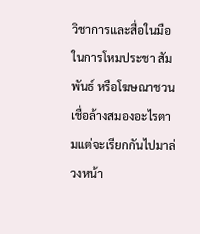วิชาการและสื่อในมือในการโหมประชา สัมพันธ์ หรือโฆษณาชวนเชื่อล้างสมองอะไรตามแต่จะเรียกกันไปมาล่วงหน้า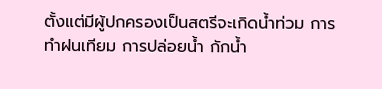ตั้งแต่มีผู้ปกครองเป็นสตรีจะเกิดน้ำท่วม การทำฝนเทียม การปล่อยน้ำ กักน้ำ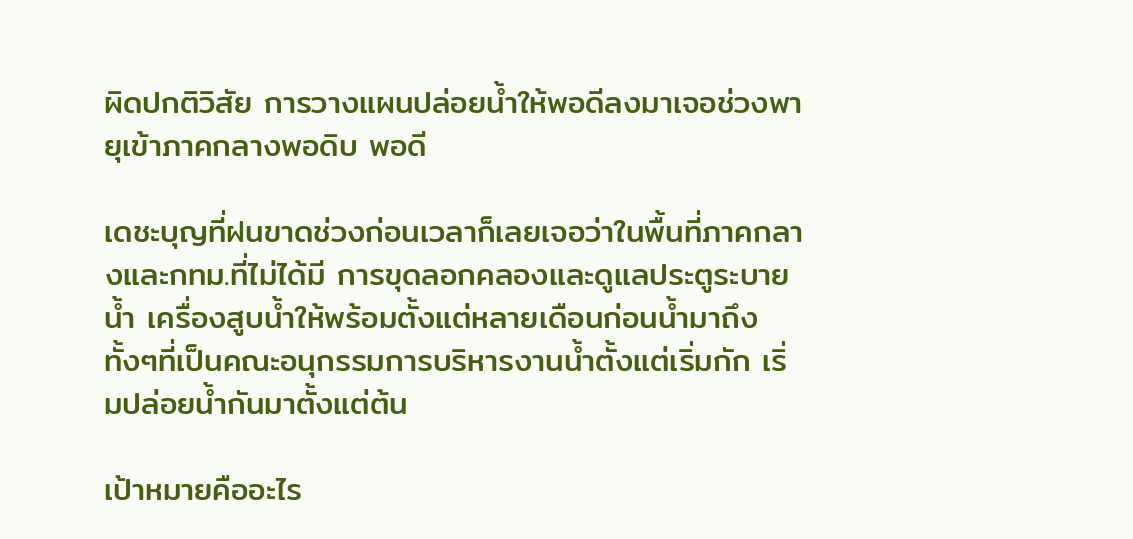ผิดปกติวิสัย การวางแผนปล่อยน้ำให้พอดีลงมาเจอช่วงพายุเข้าภาคกลางพอดิบ พอดี

เดชะบุญที่ฝนขาดช่วงก่อนเวลาก็เลยเจอว่าในพื้นที่ภาคกลางและกทม.ที่ไม่ได้มี การขุดลอกคลองและดูแลประตูระบายน้ำ เครื่องสูบน้ำให้พร้อมตั้งแต่หลายเดือนก่อนน้ำมาถึง ทั้งๆที่เป็นคณะอนุกรรมการบริหารงานน้ำตั้งแต่เริ่มกัก เริ่มปล่อยน้ำกันมาตั้งแต่ต้น

เป้าหมายคืออะไร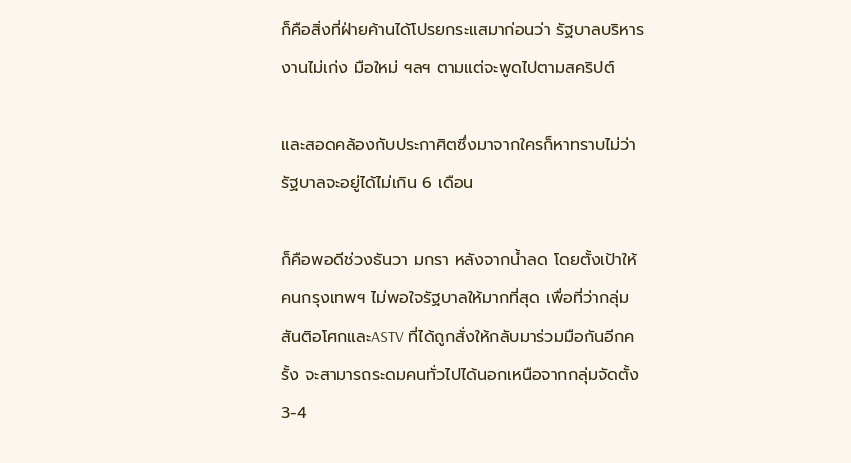ก็คือสิ่งที่ฝ่ายค้านได้โปรยกระแสมาก่อนว่า รัฐบาลบริหารงานไม่เก่ง มือใหม่ ฯลฯ ตามแต่จะพูดไปตามสคริปต์

และสอดคล้องกับประกาศิตซึ่งมาจากใครก็หาทราบไม่ว่า รัฐบาลจะอยู่ได้ไม่เกิน 6 เดือน

ก็คือพอดีช่วงธันวา มกรา หลังจากน้ำลด โดยตั้งเป้าให้คนกรุงเทพฯ ไม่พอใจรัฐบาลให้มากที่สุด เพื่อที่ว่ากลุ่มสันติอโศกและASTV ที่ได้ถูกสั่งให้กลับมาร่วมมือกันอีกครั้ง จะสามารถระดมคนทั่วไปได้นอกเหนือจากกลุ่มจัดตั้ง 3-4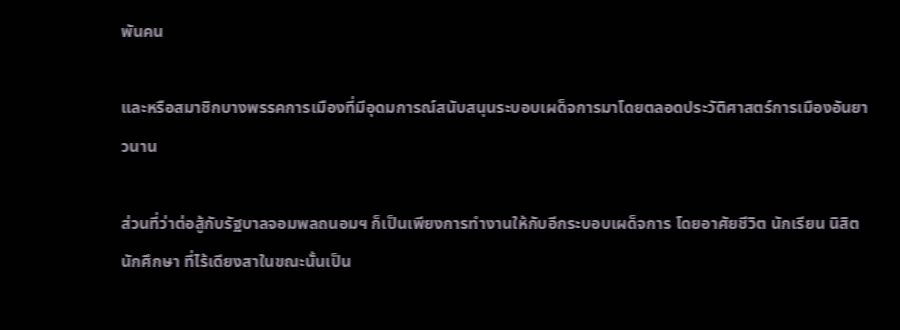พันคน

และหรือสมาชิกบางพรรคการเมืองที่มีอุดมการณ์สนับสนุนระบอบเผด็จการมาโดยตลอดประวัติศาสตร์การเมืองอันยาวนาน

ส่วนที่ว่าต่อสู้กับรัฐบาลจอมพลถนอมฯ ก็เป็นเพียงการทำงานให้กับอีกระบอบเผด็จการ โดยอาศัยชีวิต นักเรียน นิสิต นักศึกษา ที่ไร้เดียงสาในขณะนั้นเป็น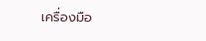เครื่องมือ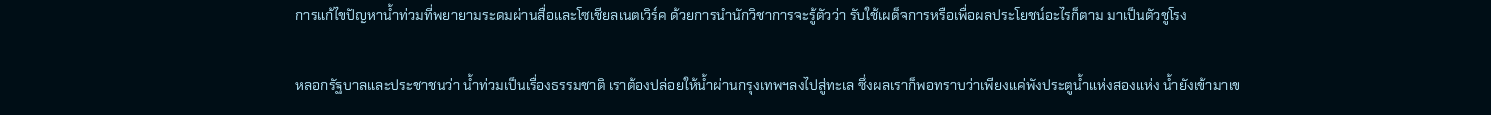การแก้ไขปัญหาน้ำท่วมที่พยายามระดมผ่านสื่อและโซเชียลเนตเวิร์ค ด้วยการนำนักวิชาการจะรู้ตัวว่า รับใช้เผด็จการหรือเพื่อผลประโยชน์อะไรก็ตาม มาเป็นตัวชูโรง

หลอกรัฐบาลและประชาชนว่า น้ำท่วมเป็นเรื่องธรรมชาติ เราต้องปล่อยให้น้ำผ่านกรุงเทพฯลงไปสู่ทะเล ซึ่งผลเราก็พอทราบว่าเพียงแค่พังประตูน้ำแห่งสองแห่ง น้ำยังเข้ามาเข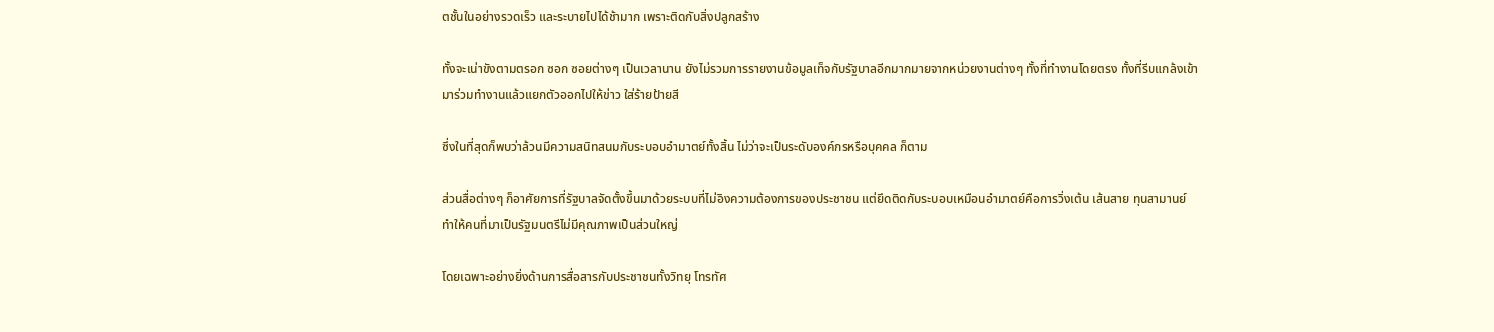ตชั้นในอย่างรวดเร็ว และระบายไปได้ช้ามาก เพราะติดกับสิ่งปลูกสร้าง

ทั้งจะเน่าขังตามตรอก ซอก ซอยต่างๆ เป็นเวลานาน ยังไม่รวมการรายงานข้อมูลเท็จกับรัฐบาลอีกมากมายจากหน่วยงานต่างๆ ทั้งที่ทำงานโดยตรง ทั้งที่รีบแกล้งเข้ามาร่วมทำงานแล้วแยกตัวออกไปให้ข่าว ใส่ร้ายป้ายสี

ซึ่งในที่สุดก็พบว่าล้วนมีความสนิทสนมกับระบอบอำมาตย์ทั้งสิ้น ไม่ว่าจะเป็นระดับองค์กรหรือบุคคล ก็ตาม

ส่วนสื่อต่างๆ ก็อาศัยการที่รัฐบาลจัดตั้งขึ้นมาด้วยระบบที่ไม่อิงความต้องการของประชาชน แต่ยึดติดกับระบอบเหมือนอำมาตย์คือการวิ่งเต้น เส้นสาย ทุนสามานย์ ทำให้คนที่มาเป็นรัฐมนตรีไม่มีคุณภาพเป็นส่วนใหญ่

โดยเฉพาะอย่างยิ่งด้านการสื่อสารกับประชาชนทั้งวิทยุ โทรทัศ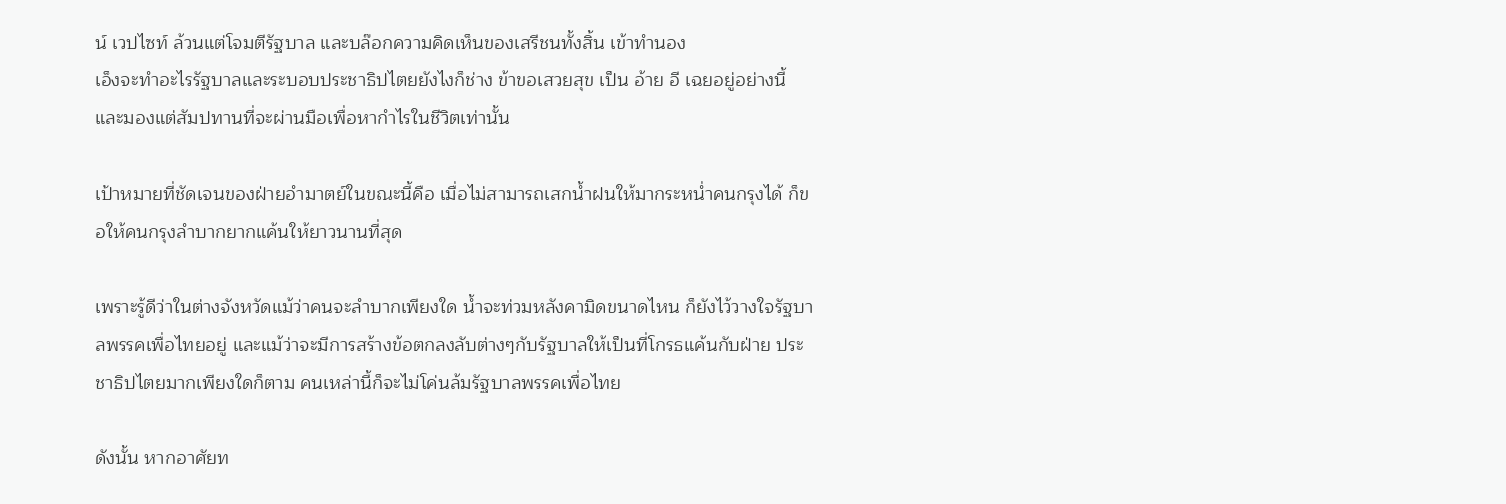น์ เวปไซท์ ล้วนแต่โจมตีรัฐบาล และบล๊อกความคิดเห็นของเสรีชนทั้งสิ้น เข้าทำนอง
เอ็งจะทำอะไรรัฐบาลและระบอบประชาธิปไตยยังไงก็ช่าง ข้าขอเสวยสุข เป็น อ้าย อี เฉยอยู่อย่างนี้
และมองแต่สัมปทานที่จะผ่านมือเพื่อหากำไรในชีวิตเท่านั้น

เป้าหมายที่ชัดเจนของฝ่ายอำมาตย์ในขณะนี้คือ เมื่อไม่สามารถเสกน้ำฝนให้มากระหน่ำคนกรุงได้ ก็ขอให้คนกรุงลำบากยากแค้นให้ยาวนานที่สุด

เพราะรู้ดีว่าในต่างจังหวัดแม้ว่าคนจะลำบากเพียงใด น้ำจะท่วมหลังคามิดขนาดไหน ก็ยังไว้วางใจรัฐบาลพรรคเพื่อไทยอยู่ และแม้ว่าจะมีการสร้างข้อตกลงลับต่างๆกับรัฐบาลให้เป็นที่โกรธแค้นกับฝ่าย ประชาธิปไตยมากเพียงใดก็ตาม คนเหล่านี้ก็จะไม่โค่นล้มรัฐบาลพรรคเพื่อไทย

ดังนั้น หากอาศัยท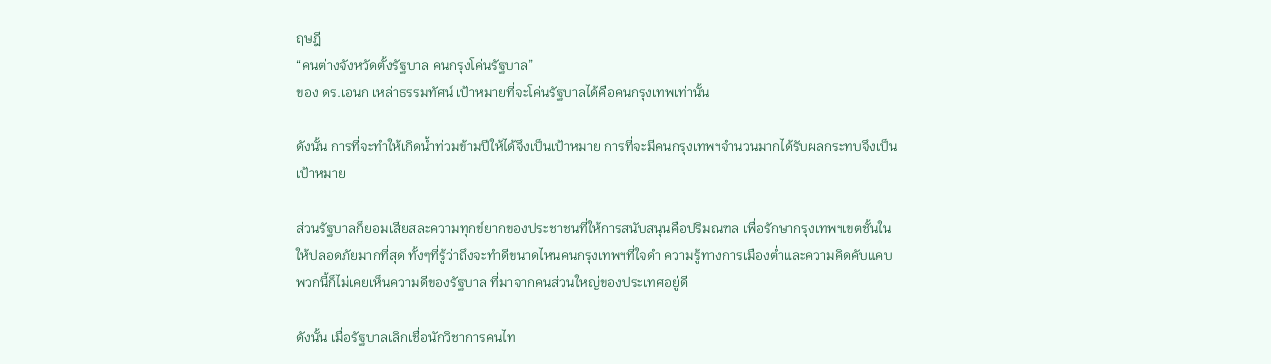ฤษฎี
“คนต่างจังหวัดตั้งรัฐบาล คนกรุงโค่นรัฐบาล”
ของ ดร.เอนก เหล่าธรรมทัศน์ เป้าหมายที่จะโค่นรัฐบาลได้คือคนกรุงเทพเท่านั้น

ดังนั้น การที่จะทำให้เกิดน้ำท่วมข้ามปีให้ได้จึงเป็นเป้าหมาย การที่จะมีคนกรุงเทพฯจำนวนมากได้รับผลกระทบจึงเป็นเป้าหมาย

ส่วนรัฐบาลก็ยอมเสียสละความทุกข์ยากของประชาชนที่ให้การสนับสนุนคือปริมณฑล เพื่อรักษากรุงเทพฯเขตชั้นในให้ปลอดภัยมากที่สุด ทั้งๆที่รู้ว่าถึงจะทำดีขนาดไหนคนกรุงเทพฯที่ใจดำ ความรู้ทางการเมืองต่ำและความคิดคับแคบพวกนี้ก็ไม่เคยเห็นความดีของรัฐบาล ที่มาจากคนส่วนใหญ่ของประเทศอยู่ดี

ดังนั้น เมื่อรัฐบาลเลิกเชื่อนักวิชาการคนไท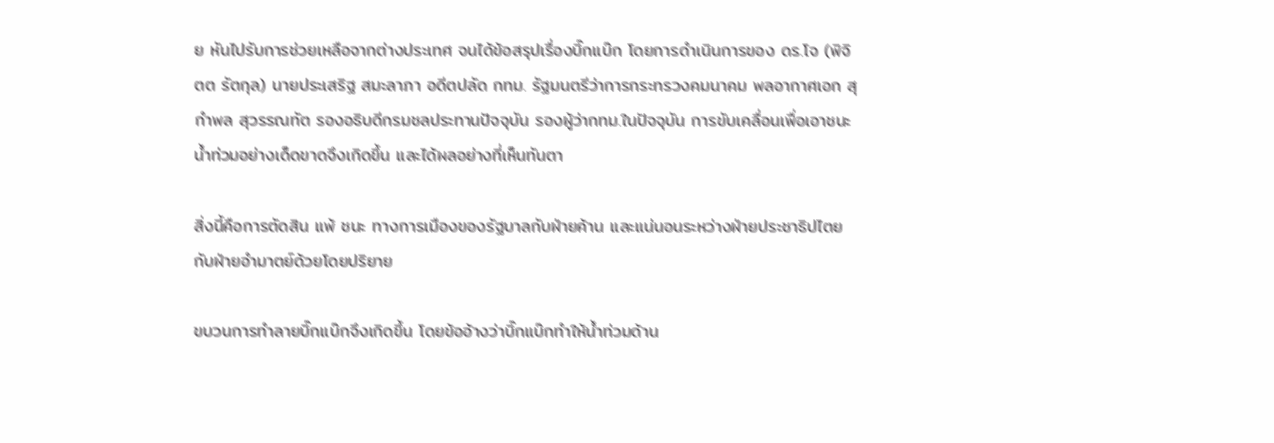ย หันไปรับการช่วยเหลือจากต่างประเทศ จนได้ข้อสรุปเรื่องบิ๊กแบ๊ก โดยการดำเนินการของ ดร.โจ (พิจิตต รัตกุล) นายประเสริฐ สมะลาภา อดีตปลัด กทม. รัฐมนตรีว่าการกระทรวงคมนาคม พลอากาศเอก สุกำพล สุวรรณทัต รองอธิบดีกรมชลประทานปัจจุบัน รองผู้ว่ากทม.ในปัจจุบัน การขับเคลื่อนเพื่อเอาชนะน้ำท่วมอย่างเด็ดขาดจึงเกิดขึ้น และได้ผลอย่างที่เห็นทันตา

สิ่งนี้คือการตัดสิน แพ้ ชนะ ทางการเมืองของรัฐบาลกับฝ่ายค้าน และแน่นอนระหว่างฝ่ายประชาธิปไตยกับฝ่ายอำมาตย์ด้วยโดยปริยาย

ขบวนการทำลายบิ๊กแบ๊กจึงเกิดขึ้น โดยข้ออ้างว่าบิ๊กแบ๊กทำให้น้ำท่วมด้าน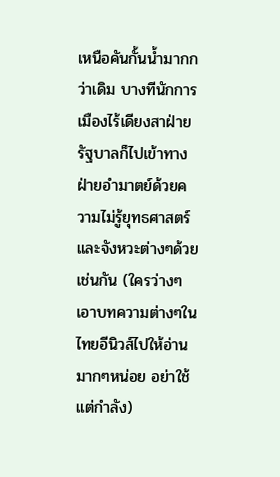เหนือคันกั้นน้ำมากกว่าเดิม บางทีนักการเมืองไร้เดียงสาฝ่ายรัฐบาลก็ไปเข้าทางฝ่ายอำมาตย์ด้วยความไม่รู้ยุทธศาสตร์และจังหวะต่างๆด้วยเช่นกัน (ใครว่างๆเอาบทความต่างๆในไทยอีนิวส์ไปให้อ่านมากๆหน่อย อย่าใช้แต่กำลัง)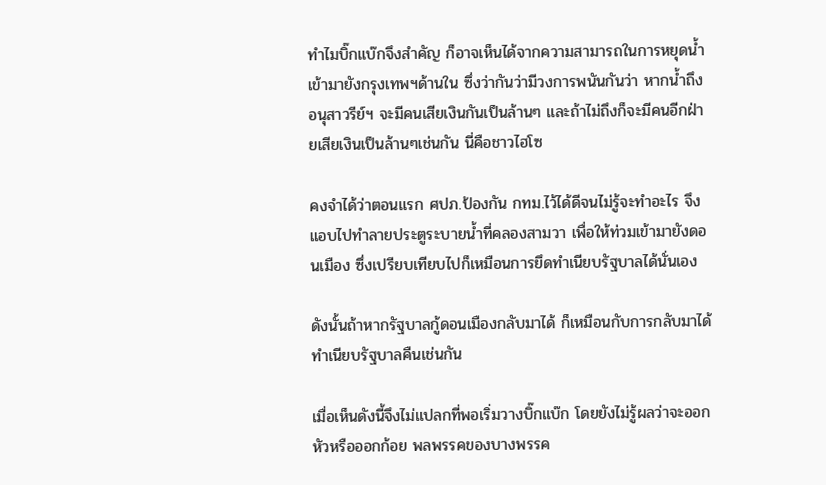ทำไมบิ๊กแบ๊กจึงสำคัญ ก็อาจเห็นได้จากความสามารถในการหยุดน้ำเข้ามายังกรุงเทพฯด้านใน ซึ่งว่ากันว่ามีวงการพนันกันว่า หากน้ำถึงอนุสาวรีย์ฯ จะมีคนเสียเงินกันเป็นล้านๆ และถ้าไม่ถึงก็จะมีคนอีกฝ่ายเสียเงินเป็นล้านๆเช่นกัน นี่คือชาวไฮโซ

คงจำได้ว่าตอนแรก ศปภ.ป้องกัน กทม.ไว้ได้ดีจนไม่รู้จะทำอะไร จึงแอบไปทำลายประตูระบายน้ำที่คลองสามวา เพื่อให้ท่วมเข้ามายังดอนเมือง ซึ่งเปรียบเทียบไปก็เหมือนการยึดทำเนียบรัฐบาลได้นั่นเอง

ดังนั้นถ้าหากรัฐบาลกู้ดอนเมืองกลับมาได้ ก็เหมือนกับการกลับมาได้ทำเนียบรัฐบาลคืนเช่นกัน

เมื่อเห็นดังนี้จึงไม่แปลกที่พอเริ่มวางบิ๊กแบ๊ก โดยยังไม่รู้ผลว่าจะออกหัวหรือออกก้อย พลพรรคของบางพรรค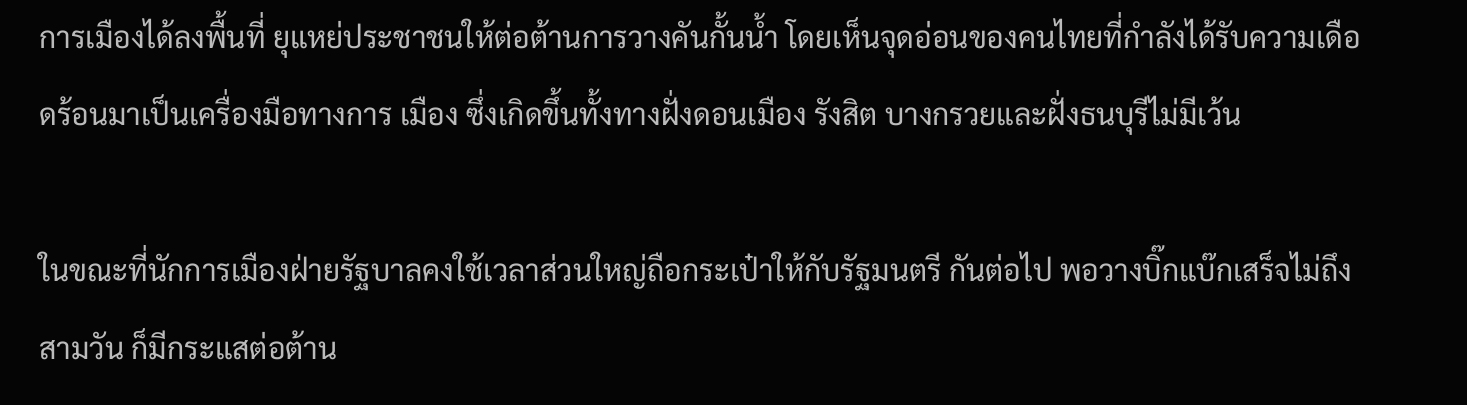การเมืองได้ลงพื้นที่ ยุแหย่ประชาชนให้ต่อต้านการวางคันกั้นน้ำ โดยเห็นจุดอ่อนของคนไทยที่กำลังได้รับความเดือดร้อนมาเป็นเครื่องมือทางการ เมือง ซึ่งเกิดขึ้นทั้งทางฝั่งดอนเมือง รังสิต บางกรวยและฝั่งธนบุรีไม่มีเว้น

ในขณะที่นักการเมืองฝ่ายรัฐบาลคงใช้เวลาส่วนใหญ่ถือกระเป๋าให้กับรัฐมนตรี กันต่อไป พอวางบิ๊กแบ๊กเสร็จไม่ถึงสามวัน ก็มีกระแสต่อต้าน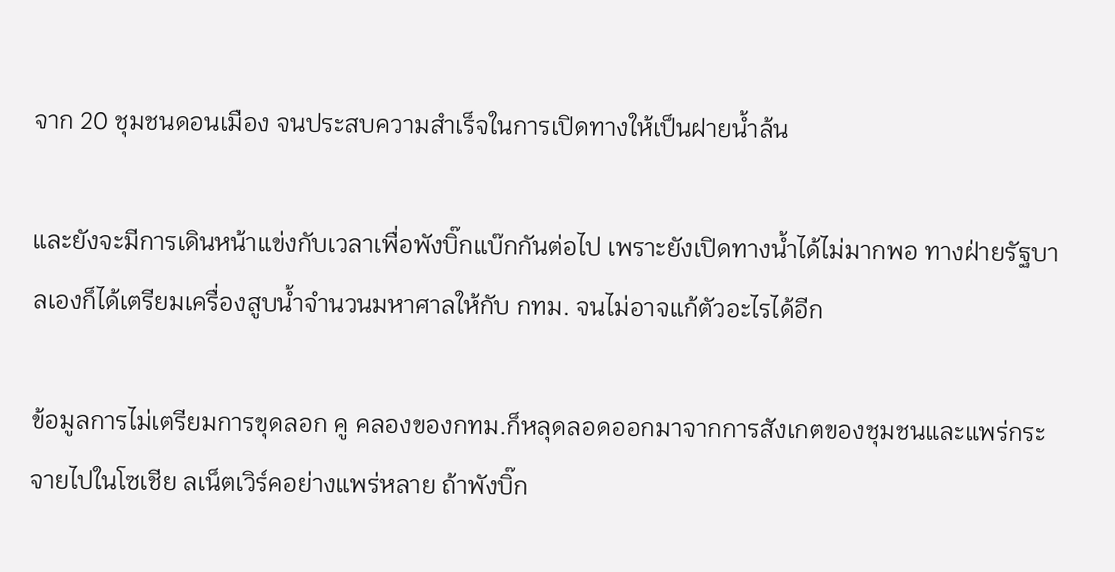จาก 20 ชุมชนดอนเมือง จนประสบความสำเร็จในการเปิดทางให้เป็นฝายน้ำล้น

และยังจะมีการเดินหน้าแข่งกับเวลาเพื่อพังบิ๊กแบ๊กกันต่อไป เพราะยังเปิดทางน้ำได้ไม่มากพอ ทางฝ่ายรัฐบาลเองก็ได้เตรียมเครื่องสูบน้ำจำนวนมหาศาลให้กับ กทม. จนไม่อาจแก้ตัวอะไรได้อีก

ข้อมูลการไม่เตรียมการขุดลอก คู คลองของกทม.ก็หลุดลอดออกมาจากการสังเกตของชุมชนและแพร่กระจายไปในโซเชีย ลเน็ตเวิร์คอย่างแพร่หลาย ถ้าพังบิ๊ก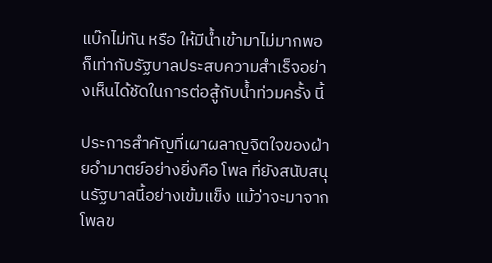แบ๊กไม่ทัน หรือ ให้มีน้ำเข้ามาไม่มากพอ ก็เท่ากับรัฐบาลประสบความสำเร็จอย่างเห็นได้ชัดในการต่อสู้กับน้ำท่วมครั้ง นี้

ประการสำคัญที่เผาผลาญจิตใจของฝ่ายอำมาตย์อย่างยิ่งคือ โพล ที่ยังสนับสนุนรัฐบาลนี้อย่างเข้มแข็ง แม้ว่าจะมาจากโพลข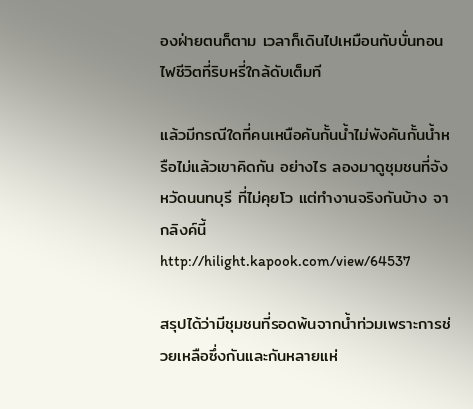องฝ่ายตนก็ตาม เวลาก็เดินไปเหมือนกับบั่นทอนไฟชีวิตที่ริบหรี่ใกล้ดับเต็มที

แล้วมีกรณีใดที่คนเหนือคันกั้นน้ำไม่พังคันกั้นน้ำหรือไม่แล้วเขาคิดกัน อย่างไร ลองมาดูชุมชนที่จังหวัดนนทบุรี ที่ไม่คุยโว แต่ทำงานจริงกันบ้าง จากลิงค์นี้ http://hilight.kapook.com/view/64537

สรุปได้ว่ามีชุมชนที่รอดพ้นจากน้ำท่วมเพราะการช่วยเหลือซึ่งกันและกันหลายแห่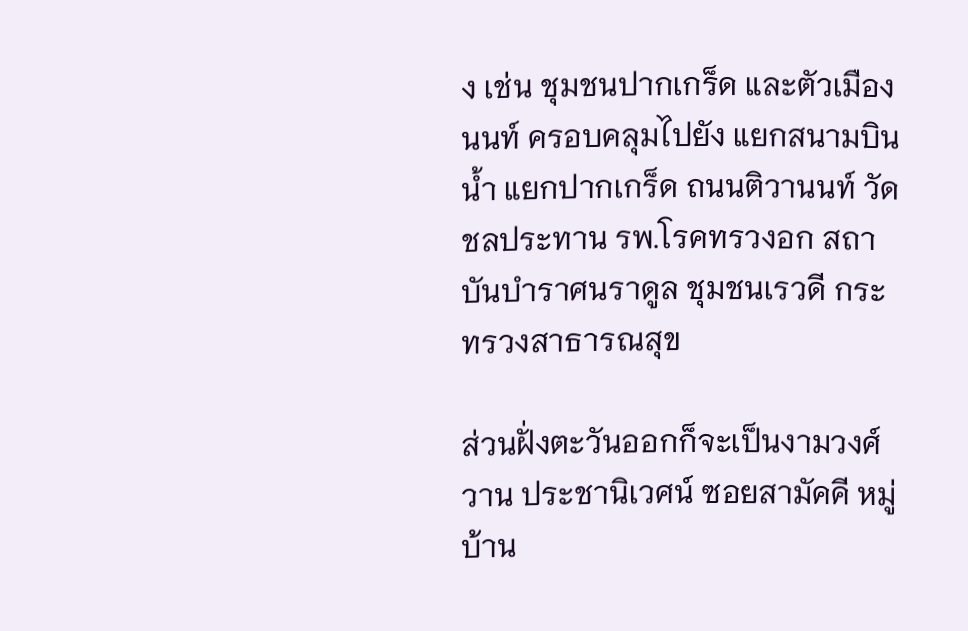ง เช่น ชุมชนปากเกร็ด และตัวเมืองนนท์ ครอบคลุมไปยัง แยกสนามบินน้ำ แยกปากเกร็ด ถนนติวานนท์ วัดชลประทาน รพ.โรคทรวงอก สถาบันบำราศนราดูล ชุมชนเรวดี กระทรวงสาธารณสุข

ส่วนฝั่งตะวันออกก็จะเป็นงามวงศ์วาน ประชานิเวศน์ ซอยสามัคคี หมู่บ้าน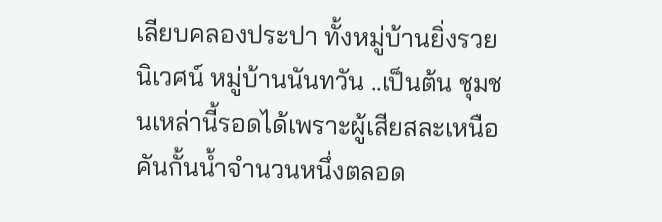เลียบคลองประปา ทั้งหมู่บ้านยิ่งรวยนิเวศน์ หมู่บ้านนันทวัน ..เป็นต้น ชุมชนเหล่านี้รอดได้เพราะผู้เสียสละเหนือคันกั้นน้ำจำนวนหนึ่งตลอด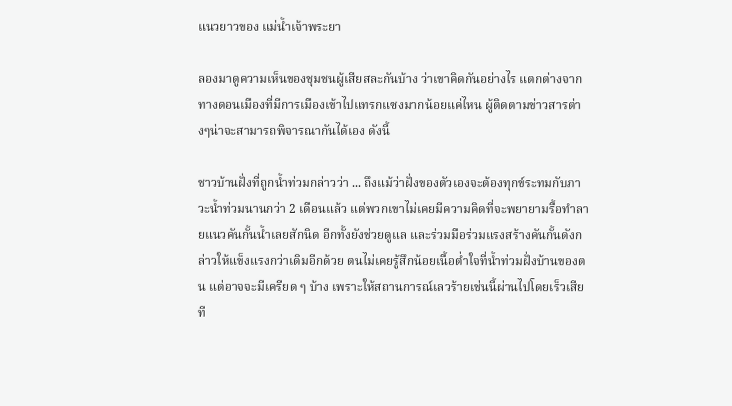แนวยาวของ แม่น้ำเจ้าพระยา

ลองมาดูความเห็นของชุมชนผู้เสียสละกันบ้าง ว่าเขาคิดกันอย่างไร แตกต่างจากทางดอนเมืองที่มีการเมืองเข้าไปแทรกแซงมากน้อยแค่ไหน ผู้ติดตามข่าวสารต่างๆน่าจะสามารถพิจารณากันได้เอง ดังนี้

ชาวบ้านฝั่งที่ถูกน้ำท่วมกล่าวว่า ... ถึงแม้ว่าฝั่งของตัวเองจะต้องทุกข์ระทมกับภาวะน้ำท่วมนานกว่า 2 เดือนแล้ว แต่พวกเขาไม่เคยมีความคิดที่จะพยายามรื้อทำลายแนวคันกั้นน้ำเลยสักนิด อีกทั้งยังช่วยดูแล และร่วมมือร่วมแรงสร้างคันกั้นดังกล่าวให้แข็งแรงกว่าเดิมอีกด้วย ตนไม่เคยรู้สึกน้อยเนื้อต่ำใจที่น้ำท่วมฝั่งบ้านของตน แต่อาจจะมีเครียด ๆ บ้าง เพราะให้สถานการณ์เลวร้ายเช่นนี้ผ่านไปโดยเร็วเสียที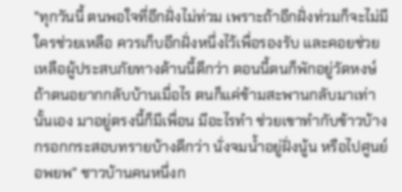"ทุกวันนี้ ตนพอใจที่อีกฝั่งไม่ท่วม เพราะถ้าอีกฝั่งท่วมก็จะไม่มีใครช่วยเหลือ ควรเก็บอีกฝั่งหนึ่งไว้เพื่อรองรับ และคอยช่วยเหลือผู้ประสบภัยทางด้านนี้ดีกว่า ตอนนี้ตนก็พักอยู่วัดหงษ์ ถ้าตนอยากกลับบ้านเมื่อไร ตนก็แค่ข้ามสะพานกลับมาเท่านั้นเอง มาอยู่ตรงนี้ก็มีเพื่อน มีอะไรทำ ช่วยเขาทำกับข้าวบ้าง กรอกกระสอบทรายบ้างดีกว่า นั่งจมน้ำอยู่ฝั่งนู้น หรือไปศูนย์อพยพ" ชาวบ้านคนหนึ่งก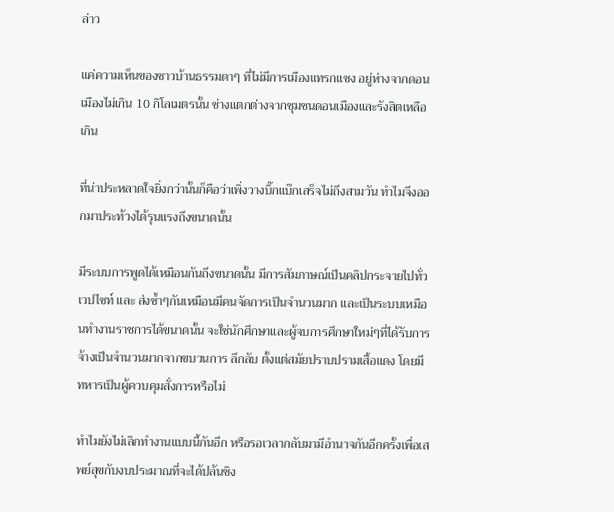ล่าว

แค่ความเห็นของชาวบ้านธรรมดาๆ ที่ไม่มีการเมืองแทรกแซง อยู่ห่างจากดอนเมืองไม่เกิน 10 กิโลเมตรนั้น ช่างแตกต่างจากชุมชนดอนเมืองและรังสิตเหลือเกิน

ที่น่าประหลาดใจยิ่งกว่านั้นก็คือว่าเพิ่งวางบิ๊กแบ๊กเสร็จไม่ถึงสามวัน ทำไมจึงออกมาประท้วงได้รุนแรงถึงขนาดนั้น

มีระบบการพูดได้เหมือนกันถึงขนาดนั้น มีการสัมภาษณ์เป็นคลิปกระจายไปทั่วเวปไซท์ และ ส่งซ้ำๆกันเหมือนมีคนจัดการเป็นจำนวนมาก และเป็นระบบเหมือนทำงานราชการได้ขนาดนั้น จะใช่นักศึกษาและผู้จบการศึกษาใหม่ๆที่ได้รับการจ้างเป็นจำนวนมากจากขบวนการ ลึกลับ ตั้งแต่สมัยปราบปรามเสื้อแดง โดยมีทหารเป็นผู้ควบคุมสั่งการหรือไม่

ทำไมยังไม่เลิกทำงานแบบนี้กันอีก หรือรอเวลากลับมามีอำนาจกันอีกครั้งเพื่อเสพย์สุขกับงบประมาณที่จะได้ปล้นชิง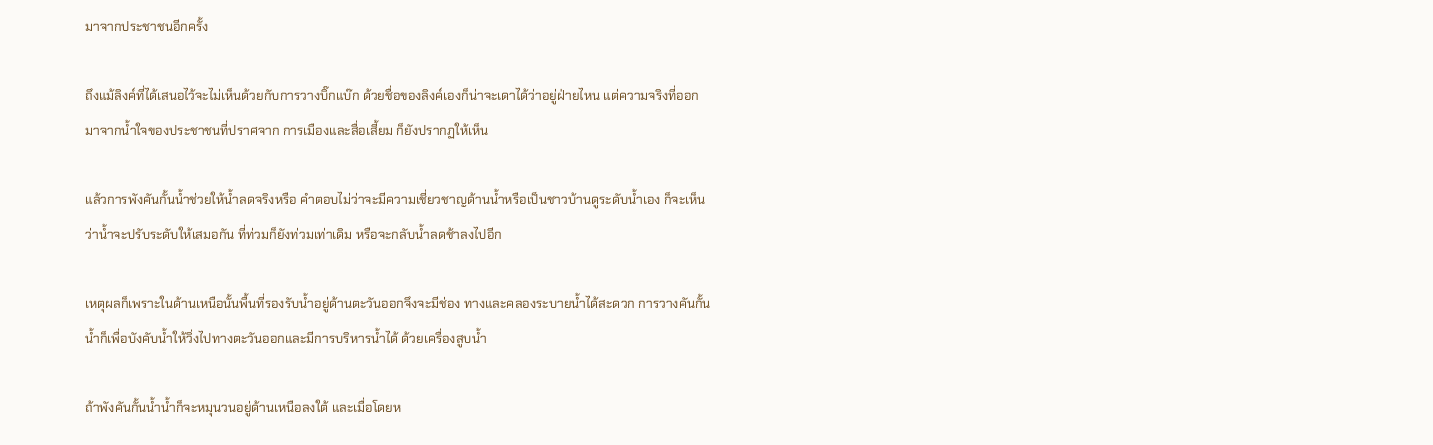มาจากประชาชนอีกครั้ง

ถึงแม้ลิงค์ที่ได้เสนอไว้จะไม่เห็นด้วยกับการวางบิ๊กแบ๊ก ด้วยชื่อของลิงค์เองก็น่าจะเดาได้ว่าอยู่ฝ่ายไหน แต่ความจริงที่ออกมาจากน้ำใจของประชาชนที่ปราศจาก การเมืองและสื่อเสี้ยม ก็ยังปรากฏให้เห็น

แล้วการพังคันกั้นน้ำช่วยให้น้ำลดจริงหรือ คำตอบไม่ว่าจะมีความเชี่ยวชาญด้านน้ำหรือเป็นชาวบ้านดูระดับน้ำเอง ก็จะเห็นว่าน้ำจะปรับระดับให้เสมอกัน ที่ท่วมก็ยังท่วมเท่าเดิม หรือจะกลับน้ำลดช้าลงไปอีก

เหตุผลก็เพราะในด้านเหนือนั้นพื้นที่รองรับน้ำอยู่ด้านตะวันออกจึงจะมีช่อง ทางและคลองระบายน้ำได้สะดวก การวางคันกั้นน้ำก็เพื่อบังคับน้ำให้วิ่งไปทางตะวันออกและมีการบริหารน้ำได้ ด้วยเครื่องสูบน้ำ

ถ้าพังคันกั้นน้ำน้ำก็จะหมุนวนอยู่ด้านเหนือลงใต้ และเมื่อโดยห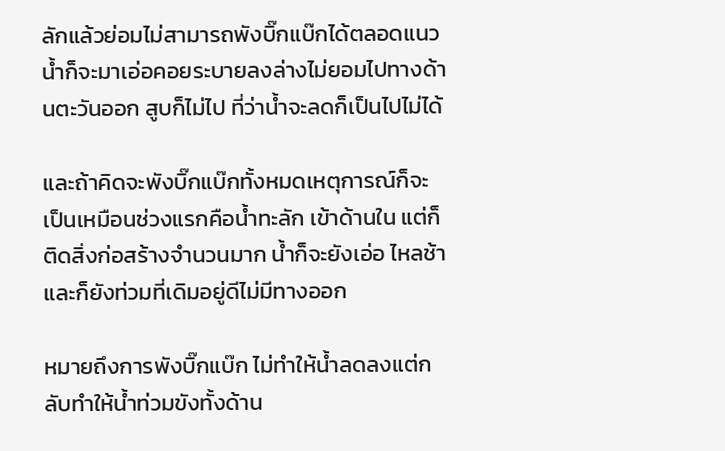ลักแล้วย่อมไม่สามารถพังบิ๊กแบ๊กได้ตลอดแนว น้ำก็จะมาเอ่อคอยระบายลงล่างไม่ยอมไปทางด้านตะวันออก สูบก็ไม่ไป ที่ว่าน้ำจะลดก็เป็นไปไม่ได้

และถ้าคิดจะพังบิ๊กแบ๊กทั้งหมดเหตุการณ์ก็จะเป็นเหมือนช่วงแรกคือน้ำทะลัก เข้าด้านใน แต่ก็ติดสิ่งก่อสร้างจำนวนมาก น้ำก็จะยังเอ่อ ไหลช้า และก็ยังท่วมที่เดิมอยู่ดีไม่มีทางออก

หมายถึงการพังบิ๊กแบ๊ก ไม่ทำให้น้ำลดลงแต่กลับทำให้น้ำท่วมขังทั้งด้าน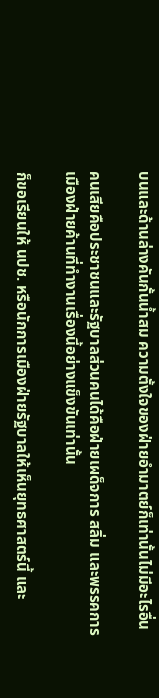บนและด้านล่างคันกั้นน้ำสม ความตั้งใจของฝ่ายอำมาตย์ก็เท่านั้นไม่มีอะไรอื่น

คนเสียคือประชาชนและรัฐบาลส่วนคนได้คือฝ่ายเผด็จการ สลิ่ม และพรรคการเมืองฝ่ายค้านที่ทำงานเรื่องนี้อย่างแข็งขันเท่านั้น

ก็ขอเรียนให้ นปช. หรือนักการเมืองฝ่ายรัฐบาลให้เห็นยุทธศาสตร์นี้ และ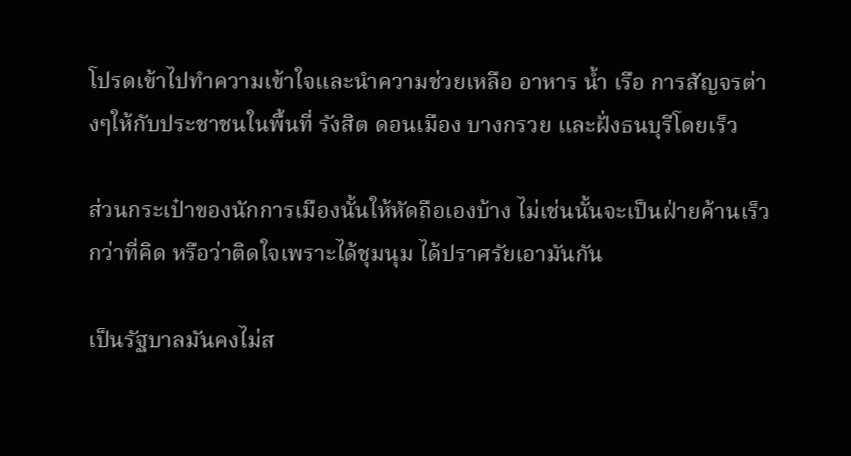โปรดเข้าไปทำความเข้าใจและนำความช่วยเหลือ อาหาร น้ำ เรือ การสัญจรต่างๆให้กับประชาชนในพื้นที่ รังสิต ดอนเมือง บางกรวย และฝั่งธนบุรีโดยเร็ว

ส่วนกระเป๋าของนักการเมืองนั้นให้หัดถือเองบ้าง ไม่เช่นนั้นจะเป็นฝ่ายค้านเร็วกว่าที่คิด หรือว่าติดใจเพราะได้ชุมนุม ได้ปราศรัยเอามันกัน

เป็นรัฐบาลมันคงไม่ส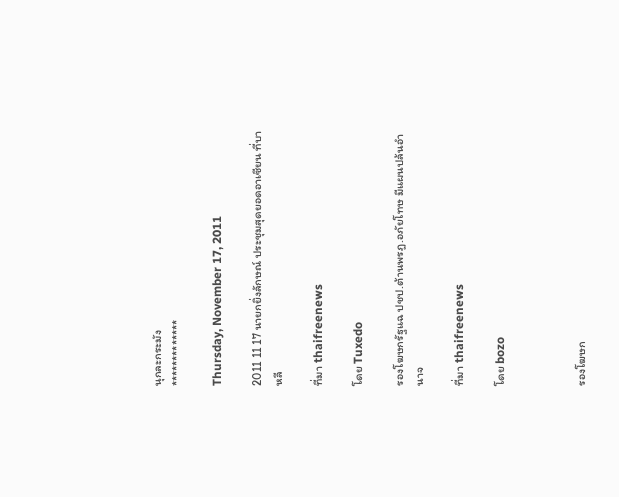นุกละกระมัง
*************

Thursday, November 17, 2011

2011 11 17 นายกยิ่งลักษณ์ ประชุมสุดยอดอาเซียน ที่บาหลี

ที่มา thaifreenews

โดย Tuxedo

รองโฆษกรัฐแฉ ปชป.ต้านพรฎ.อภัยโทษ มีแผนปล้นอำนาจ

ที่มา thaifreenews

โดย bozo



รองโฆษก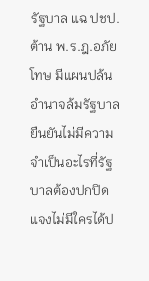รัฐบาล แฉ ปชป.ต้าน พ.ร.ฎ.อภัยโทษ มีแผนปล้นอำนาจล้มรัฐบาล
ยืนยันไม่มีความจำเป็นอะไรที่รัฐบาลต้องปกปิด แจงไม่มีใครได้ป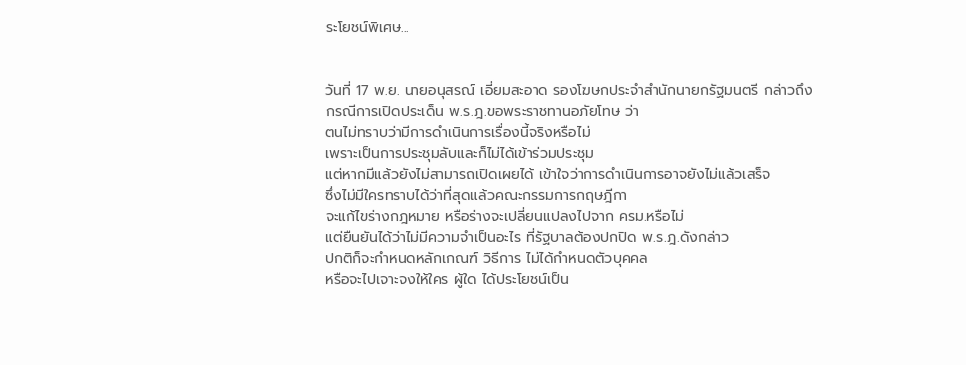ระโยชน์พิเศษ...


วันที่ 17 พ.ย. นายอนุสรณ์ เอี่ยมสะอาด รองโฆษกประจำสำนักนายกรัฐมนตรี กล่าวถึง
กรณีการเปิดประเด็น พ.ร.ฎ.ขอพระราชทานอภัยโทษ ว่า
ตนไม่ทราบว่ามีการดำเนินการเรื่องนี้จริงหรือไม่
เพราะเป็นการประชุมลับและก็ไม่ได้เข้าร่วมประชุม
แต่หากมีแล้วยังไม่สามารถเปิดเผยได้ เข้าใจว่าการดำเนินการอาจยังไม่แล้วเสร็จ
ซึ่งไม่มีใครทราบได้ว่าที่สุดแล้วคณะกรรมการกฤษฎีกา
จะแก้ไขร่างกฎหมาย หรือร่างจะเปลี่ยนแปลงไปจาก ครม.หรือไม่
แต่ยืนยันได้ว่าไม่มีความจำเป็นอะไร ที่รัฐบาลต้องปกปิด พ.ร.ฎ.ดังกล่าว
ปกติก็จะกำหนดหลักเกณฑ์ วิธีการ ไม่ได้กำหนดตัวบุคคล
หรือจะไปเจาะจงให้ใคร ผู้ใด ได้ประโยชน์เป็น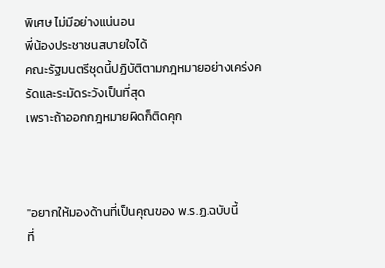พิเศษ ไม่มีอย่างแน่นอน
พี่น้องประชาชนสบายใจได้
คณะรัฐมนตรีชุดนี้ปฏิบัติตามกฎหมายอย่างเคร่งครัดและระมัดระวังเป็นที่สุด
เพราะถ้าออกกฎหมายผิดก็ติดคุก



"อยากให้มองด้านที่เป็นคุณของ พ.ร.ฏ.ฉบับนี้
ที่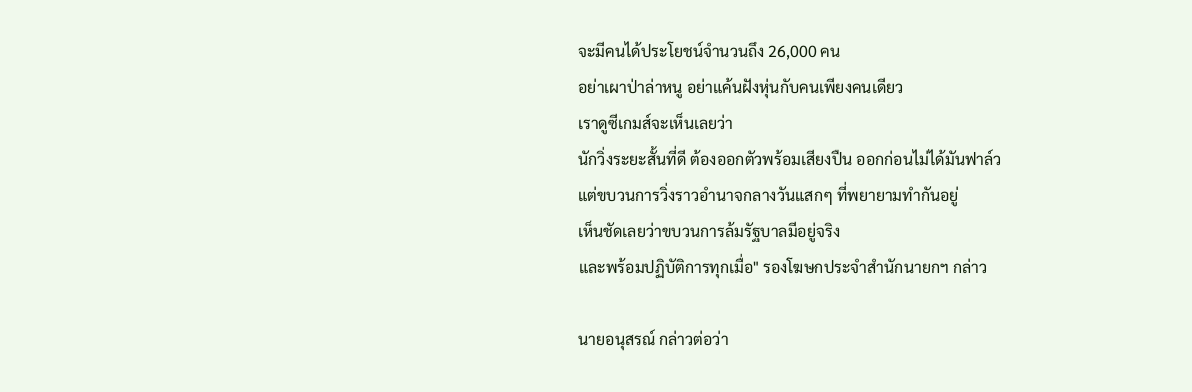จะมีคนได้ประโยชน์จำนวนถึง 26,000 คน
อย่าเผาป่าล่าหนู อย่าแค้นฝังหุ่นกับคนเพียงคนเดียว
เราดูซีเกมส์จะเห็นเลยว่า
นักวิ่งระยะสั้นที่ดี ต้องออกตัวพร้อมเสียงปืน ออกก่อนไม่ได้มันฟาล์ว
แต่ขบวนการวิ่งราวอำนาจกลางวันแสกๆ ที่พยายามทำกันอยู่
เห็นชัดเลยว่าขบวนการล้มรัฐบาลมีอยู่จริง
และพร้อมปฏิบัติการทุกเมื่อ" รองโฆษกประจำสำนักนายกฯ กล่าว

นายอนุสรณ์ กล่าวต่อว่า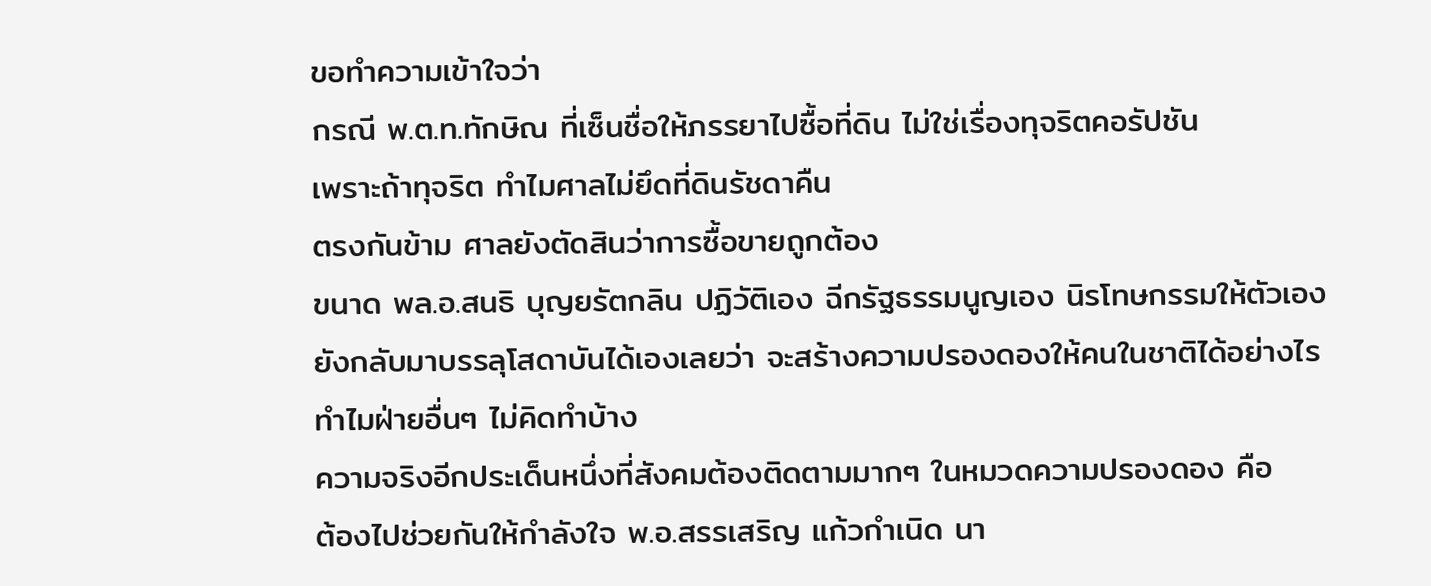ขอทำความเข้าใจว่า
กรณี พ.ต.ท.ทักษิณ ที่เซ็นชื่อให้ภรรยาไปซื้อที่ดิน ไม่ใช่เรื่องทุจริตคอรัปชัน
เพราะถ้าทุจริต ทำไมศาลไม่ยึดที่ดินรัชดาคืน
ตรงกันข้าม ศาลยังตัดสินว่าการซื้อขายถูกต้อง
ขนาด พล.อ.สนธิ บุญยรัตกลิน ปฏิวัติเอง ฉีกรัฐธรรมนูญเอง นิรโทษกรรมให้ตัวเอง
ยังกลับมาบรรลุโสดาบันได้เองเลยว่า จะสร้างความปรองดองให้คนในชาติได้อย่างไร
ทำไมฝ่ายอื่นๆ ไม่คิดทำบ้าง
ความจริงอีกประเด็นหนึ่งที่สังคมต้องติดตามมากๆ ในหมวดความปรองดอง คือ
ต้องไปช่วยกันให้กำลังใจ พ.อ.สรรเสริญ แก้วกำเนิด นา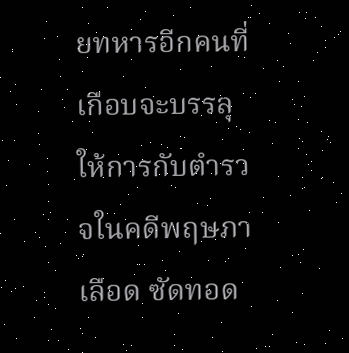ยทหารอีกคนที่เกือบจะบรรลุ
ให้การกับตำรวจในคดีพฤษภาเลือด ซัดทอด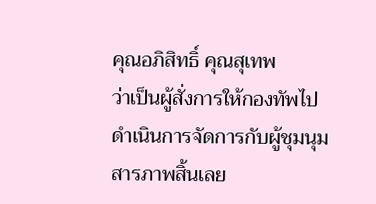คุณอภิสิทธิ์ คุณสุเทพ
ว่าเป็นผู้สั่งการให้กองทัพไปดำเนินการจัดการกับผู้ชุมนุม
สารภาพสิ้นเลย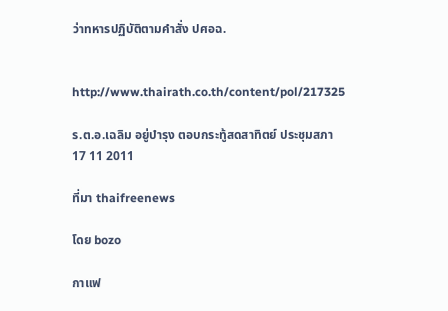ว่าทหารปฏิบัติตามคำสั่ง ปศอฉ.


http://www.thairath.co.th/content/pol/217325

ร.ต.อ.เฉลิม อยู่บำรุง ตอบกระทู้สดสาทิตย์ ประชุมสภา 17 11 2011

ที่มา thaifreenews

โดย bozo

กาแฟ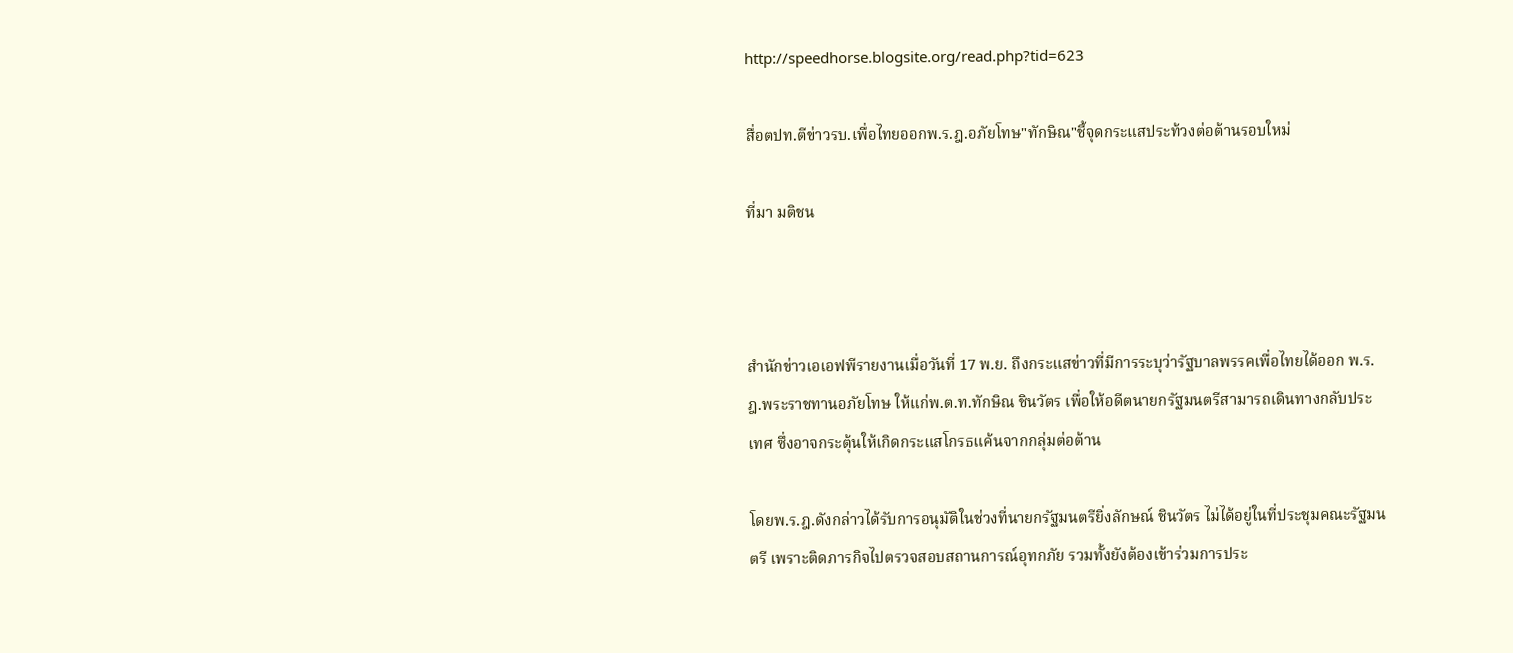http://speedhorse.blogsite.org/read.php?tid=623

สื่อตปท.ตีข่าวรบ.เพื่อไทยออกพ.ร.ฎ.อภัยโทษ"ทักษิณ"ชี้จุดกระแสประท้วงต่อต้านรอบใหม่

ที่มา มติชน



สำนักข่าวเอเอฟพีรายงานเมื่อวันที่ 17 พ.ย. ถึงกระแสข่าวที่มีการระบุว่ารัฐบาลพรรคเพื่อไทยได้ออก พ.ร.ฎ.พระราชทานอภัยโทษ ให้แก่พ.ต.ท.ทักษิณ ชินวัตร เพื่อให้อดีตนายกรัฐมนตรีสามารถเดินทางกลับประเทศ ซึ่งอาจกระตุ้นให้เกิดกระแสโกรธแค้นจากกลุ่มต่อต้าน

โดยพ.ร.ฎ.ดังกล่าวได้รับการอนุมัติในช่วงที่นายกรัฐมนตรียิ่งลักษณ์ ชินวัตร ไม่ได้อยู่ในที่ประชุมคณะรัฐมนตรี เพราะติดภารกิจไปตรวจสอบสถานการณ์อุทกภัย รวมทั้งยังต้องเข้าร่วมการประ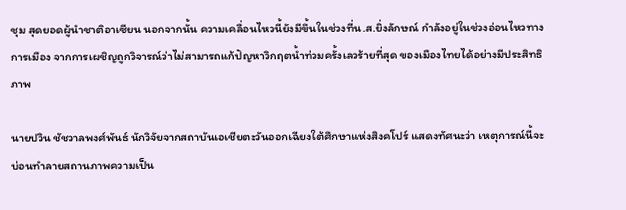ชุม สุดยอดผู้นำชาติอาเซียน นอกจากนั้น ความเคลื่อนไหวนี้ยังมีขึ้นในช่วงที่น.ส.ยิ่งลักษณ์ กำลังอยู่ในช่วงอ่อนไหวทางการเมือง จากการเผชิญถูกวิจารณ์ว่าไม่สามารถแก้ปัญหาวิกฤตน้ำท่วมครั้งเลวร้ายที่สุด ของเมืองไทยได้อย่างมีประสิทธิภาพ

นายปวิน ชัชวาลพงศ์พันธ์ นักวิจัยจากสถาบันเอเชียตะวันออกเฉียงใต้ศึกษาแห่งสิงคโปร์ แสดงทัศนะว่า เหตุการณ์นี้จะบ่อนทำลายสถานภาพความเป็น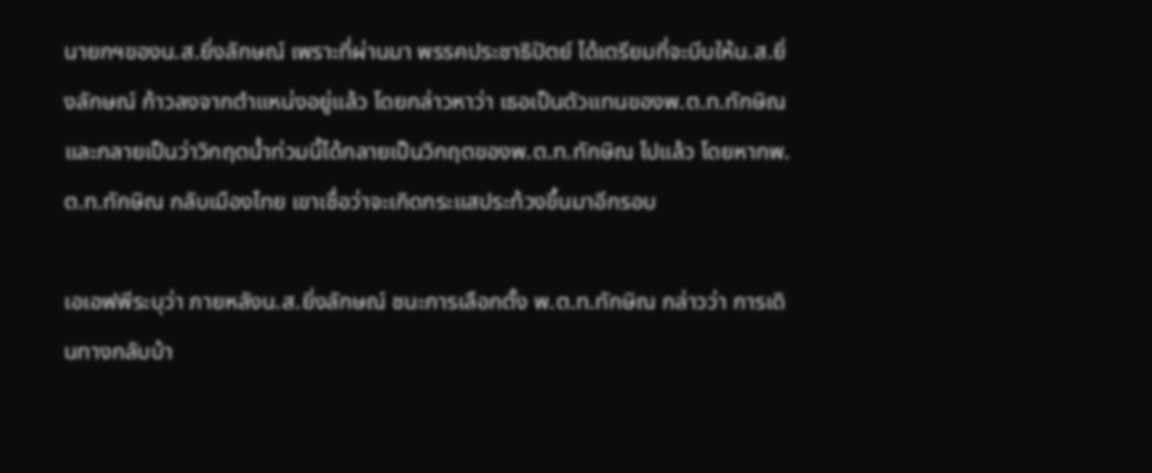นายกฯของน.ส.ยิ่งลักษณ์ เพราะที่ผ่านมา พรรคประชาธิปัตย์ ได้เตรียมที่จะบีบให้น.ส.ยิ่งลักษณ์ ก้าวลงจากตำแหน่งอยู่แล้ว โดยกล่าวหาว่า เธอเป็นตัวแทนของพ.ต.ท.ทักษิณ และกลายเป็นว่าวิกฤตน้ำท่วมนี้ได้กลายเป็นวิกฤตของพ.ต.ท.ทักษิณ ไปแล้ว โดยหากพ.ต.ท.ทักษิณ กลับเมืองไทย เขาเชื่อว่าจะเกิดกระแสประท้วงขึ้นมาอีกรอบ

เอเอฟพีระบุว่า ภายหลังน.ส.ยิ่งลักษณ์ ชนะการเลือกตั้ง พ.ต.ท.ทักษิณ กล่าวว่า การเดินทางกลับบ้า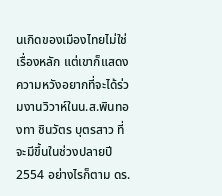นเกิดของเมืองไทยไม่ใช่เรื่องหลัก แต่เขาก็แสดงความหวังอยากที่จะได้ร่วมงานวิวาห์ในน.ส.พินทองทา ชินวัตร บุตรสาว ที่จะมีขึ้นในช่วงปลายปี 2554 อย่างไรก็ตาม ดร.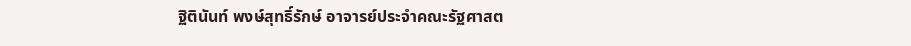ฐิตินันท์ พงษ์สุทธิ์รักษ์ อาจารย์ประจำคณะรัฐศาสต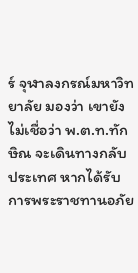ร์ จุฬาลงกรณ์มหาวิทยาลัย มองว่า เขายังไม่เชื่อว่า พ.ต.ท.ทักษิณ จะเดินทางกลับประเทศ หากได้รับการพระราชทานอภัย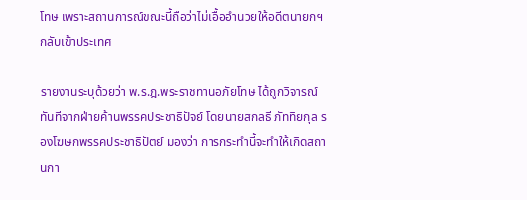โทษ เพราะสถานการณ์ขณะนี้ถือว่าไม่เอื้ออำนวยให้อดีตนายกฯ กลับเข้าประเทศ

รายงานระบุด้วยว่า พ.ร.ฎ.พระราชทานอภัยโทษ ได้ถูกวิจารณ์ทันทีจากฝ่ายค้านพรรคประชาธิปัจย์ โดยนายสกลธี ภัททิยกุล รองโฆษกพรรคประชาธิปัตย์ มองว่า การกระทำนี้จะทำให้เกิดสถานกา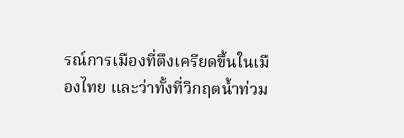รณ์การเมืองที่ตึงเครียดขึ้นในเมืองไทย และว่าทั้งที่วิกฤตน้ำท่วม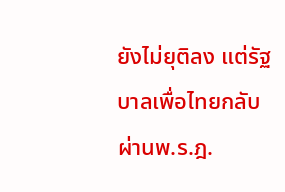ยังไม่ยุติลง แต่รัฐบาลเพื่อไทยกลับผ่านพ.ร.ฎ.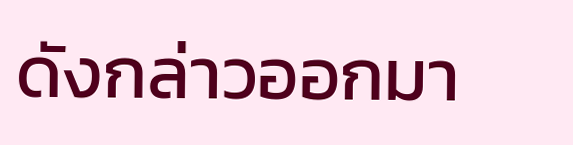ดังกล่าวออกมา